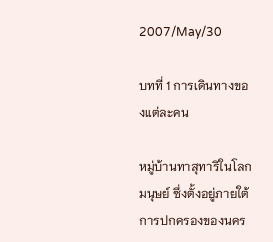2007/May/30

บทที่ 1 การเดินทางของแต่ละคน

หมู่บ้านทาสุทาริในโลกมนุษย์ ซึ่งตั้งอยู่ภายใต้การปกครองของนคร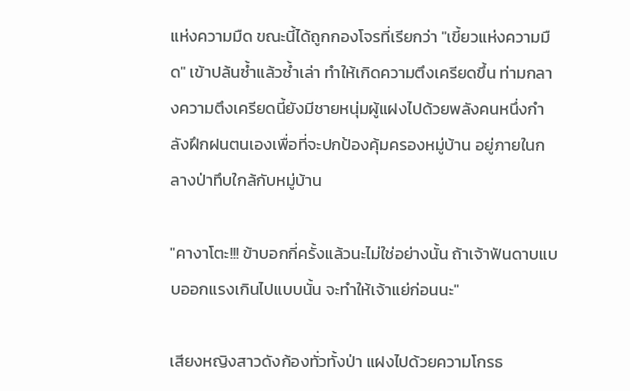แห่งความมืด ขณะนี้ได้ถูกกองโจรที่เรียกว่า "เขี้ยวแห่งความมืด" เข้าปล้นซ้ำแล้วซ้ำเล่า ทำให้เกิดความตึงเครียดขึ้น ท่ามกลางความตึงเครียดนี้ยังมีชายหนุ่มผู้แฝงไปด้วยพลังคนหนึ่งกำลังฝึกฝนตนเองเพื่อที่จะปกป้องคุ้มครองหมู่บ้าน อยู่ภายในกลางป่าทึบใกล้กับหมู่บ้าน

"คางาโตะ!!! ข้าบอกกี่ครั้งแล้วนะไม่ใช่อย่างนั้น ถ้าเจ้าฟันดาบแบบออกแรงเกินไปแบบนั้น จะทำให้เจ้าแย่ก่อนนะ"

เสียงหญิงสาวดังก้องทั่วทั้งป่า แฝงไปด้วยความโกรธ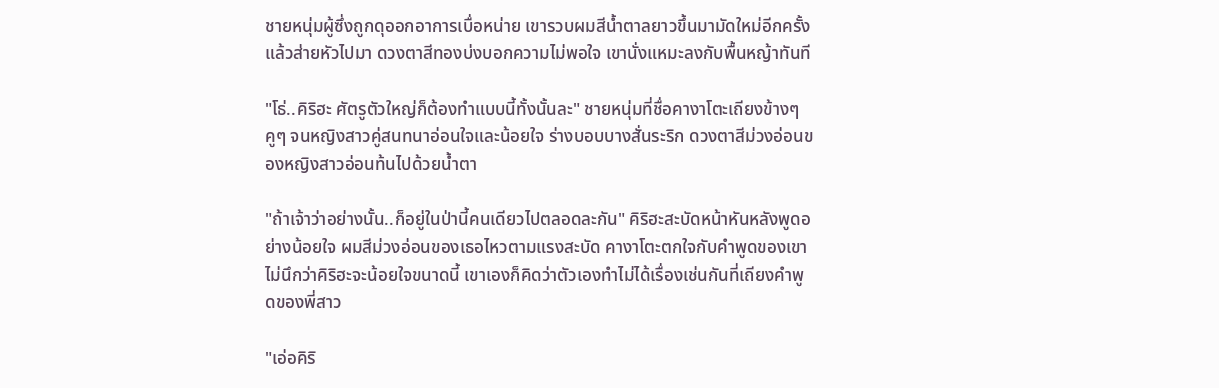ชายหนุ่มผู้ซึ่งถูกดุออกอาการเบื่อหน่าย เขารวบผมสีน้ำตาลยาวขึ้นมามัดใหม่อีกครั้ง แล้วส่ายหัวไปมา ดวงตาสีทองบ่งบอกความไม่พอใจ เขานั่งแหมะลงกับพื้นหญ้าทันที

"โธ่..คิริฮะ ศัตรูตัวใหญ่ก็ต้องทำแบบนี้ทั้งนั้นละ" ชายหนุ่มที่ชื่อคางาโตะเถียงข้างๆคูๆ จนหญิงสาวคู่สนทนาอ่อนใจและน้อยใจ ร่างบอบบางสั่นระริก ดวงตาสีม่วงอ่อนของหญิงสาวอ่อนท้นไปด้วยน้ำตา

"ถ้าเจ้าว่าอย่างนั้น..ก็อยู่ในป่านี้คนเดียวไปตลอดละกัน" คิริฮะสะบัดหน้าหันหลังพูดอย่างน้อยใจ ผมสีม่วงอ่อนของเธอไหวตามแรงสะบัด คางาโตะตกใจกับคำพูดของเขาไม่นึกว่าคิริฮะจะน้อยใจขนาดนี้ เขาเองก็คิดว่าตัวเองทำไม่ได้เรื่องเช่นกันที่เถียงคำพูดของพี่สาว

"เอ่อคิริ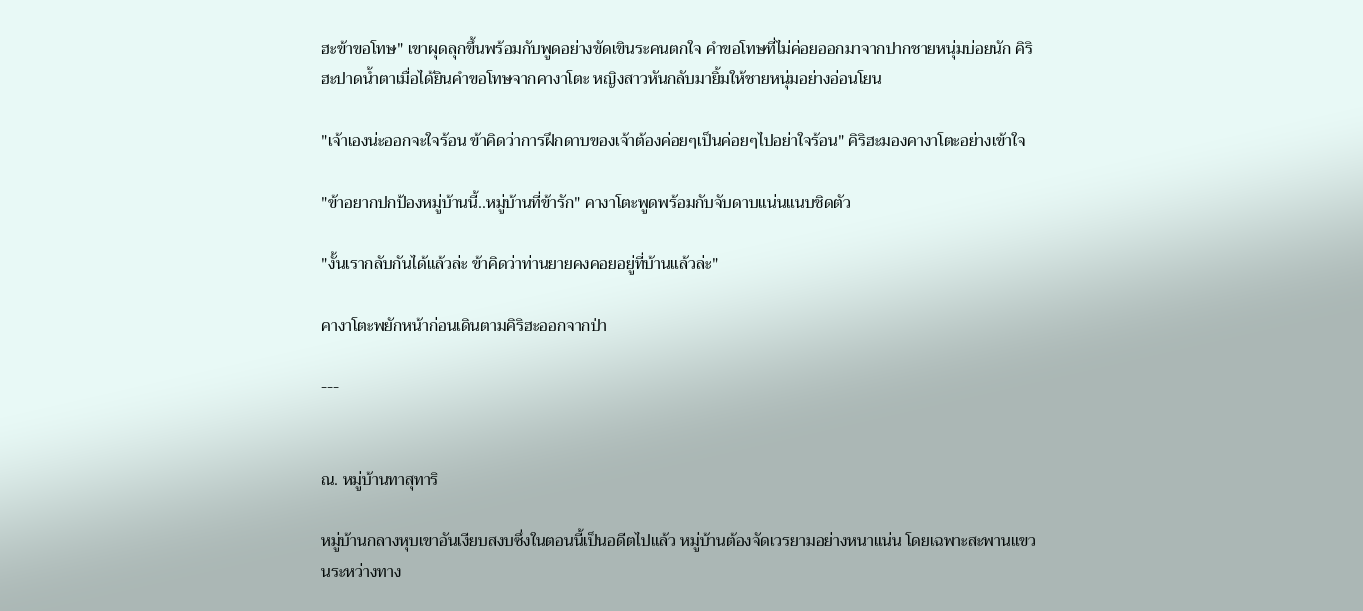ฮะข้าขอโทษ" เขาผุดลุกขึ้นพร้อมกับพูดอย่างขัดเขินระคนตกใจ คำขอโทษที่ไม่ค่อยออกมาจากปากชายหนุ่มบ่อยนัก คิริฮะปาดน้ำตาเมื่อได้ยินคำขอโทษจากคางาโตะ หญิงสาวหันกลับมายิ้มให้ชายหนุ่มอย่างอ่อนโยน

"เจ้าเองน่ะออกจะใจร้อน ข้าคิดว่าการฝึกดาบของเจ้าต้องค่อยๆเป็นค่อยๆไปอย่าใจร้อน" คิริฮะมองคางาโตะอย่างเข้าใจ

"ข้าอยากปกป้องหมู่บ้านนี้..หมู่บ้านที่ข้ารัก" คางาโตะพูดพร้อมกับจับดาบแน่นแนบชิดตัว

"งั้นเรากลับกันได้แล้วล่ะ ข้าคิดว่าท่านยายคงคอยอยู่ที่บ้านแล้วล่ะ"

คางาโตะพยักหน้าก่อนเดินตามคิริฮะออกจากป่า

---


ณ. หมู่บ้านทาสุทาริ

หมู่บ้านกลางหุบเขาอันเงียบสงบซึ่งในตอนนี้เป็นอดีตไปแล้ว หมู่บ้านต้องจัดเวรยามอย่างหนาแน่น โดยเฉพาะสะพานแขวนระหว่างทาง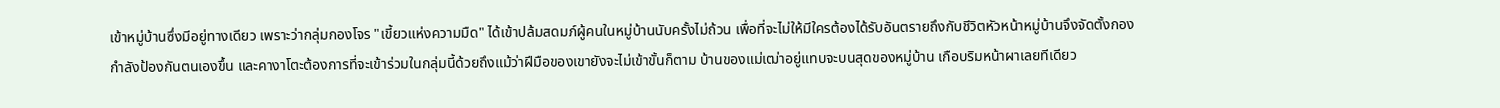เข้าหมู่บ้านซึ่งมีอยู่ทางเดียว เพราะว่ากลุ่มกองโจร "เขี้ยวแห่งความมืด" ได้เข้าปล้มสดมภ์ผู้คนในหมู่บ้านนับครั้งไม่ถ้วน เพื่อที่จะไม่ให้มีใครต้องได้รับอันตรายถึงกับชีวิตหัวหน้าหมู่บ้านจึงจัดตั้งกองกำลังป้องกันตนเองขึ้น และคางาโตะต้องการที่จะเข้าร่วมในกลุ่มนี้ด้วยถึงแม้ว่าฝีมือของเขายังจะไม่เข้าขั้นก็ตาม บ้านของแม่เฒ่าอยู่แทบจะบนสุดของหมู่บ้าน เกือบริมหน้าผาเลยทีเดียว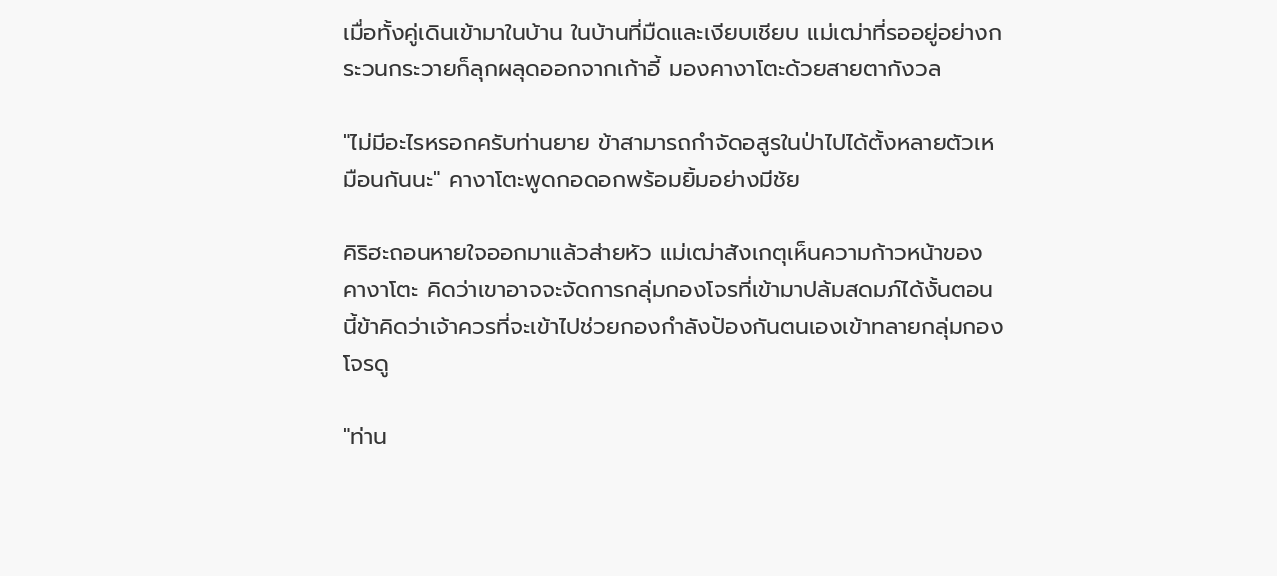เมื่อทั้งคู่เดินเข้ามาในบ้าน ในบ้านที่มืดและเงียบเชียบ แม่เฒ่าที่รออยู่อย่างกระวนกระวายก็ลุกผลุดออกจากเก้าอี้ มองคางาโตะด้วยสายตากังวล

"ไม่มีอะไรหรอกครับท่านยาย ข้าสามารถกำจัดอสูรในป่าไปได้ตั้งหลายตัวเหมือนกันนะ" คางาโตะพูดกอดอกพร้อมยิ้มอย่างมีชัย

คิริฮะถอนหายใจออกมาแล้วส่ายหัว แม่เฒ่าสังเกตุเห็นความก้าวหน้าของคางาโตะ คิดว่าเขาอาจจะจัดการกลุ่มกองโจรที่เข้ามาปล้มสดมภ์ได้งั้นตอนนี้ข้าคิดว่าเจ้าควรที่จะเข้าไปช่วยกองกำลังป้องกันตนเองเข้าทลายกลุ่มกองโจรดู

"ท่าน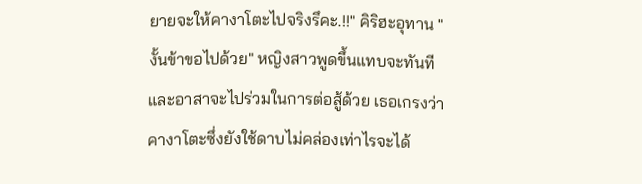ยายจะให้คางาโตะไปจริงรึคะ.!!" คิริฮะอุทาน "งั้นข้าขอไปด้วย" หญิงสาวพูดขึ้นแทบจะทันที และอาสาจะไปร่วมในการต่อสู้ด้วย เธอเกรงว่าคางาโตะซึ่งยังใช้ดาบไม่คล่องเท่าไรจะได้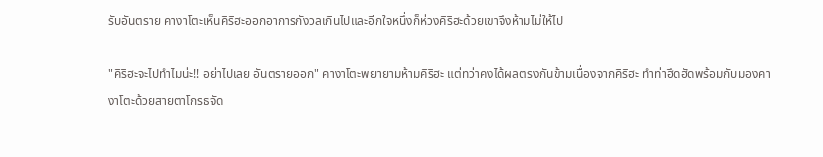รับอันตราย คางาโตะเห็นคิริฮะออกอาการกังวลเกินไปและอีกใจหนึ่งก็ห่วงคิริฮะด้วยเขาจึงห้ามไม่ให้ไป

"คิริฮะจะไปทำไมน่ะ!! อย่าไปเลย อันตรายออก" คางาโตะพยายามห้ามคิริฮะ แต่ทว่าคงได้ผลตรงกันข้ามเนื่องจากคิริฮะ ทำท่าฮึดฮัดพร้อมกับมองคางาโตะด้วยสายตาโกรธจัด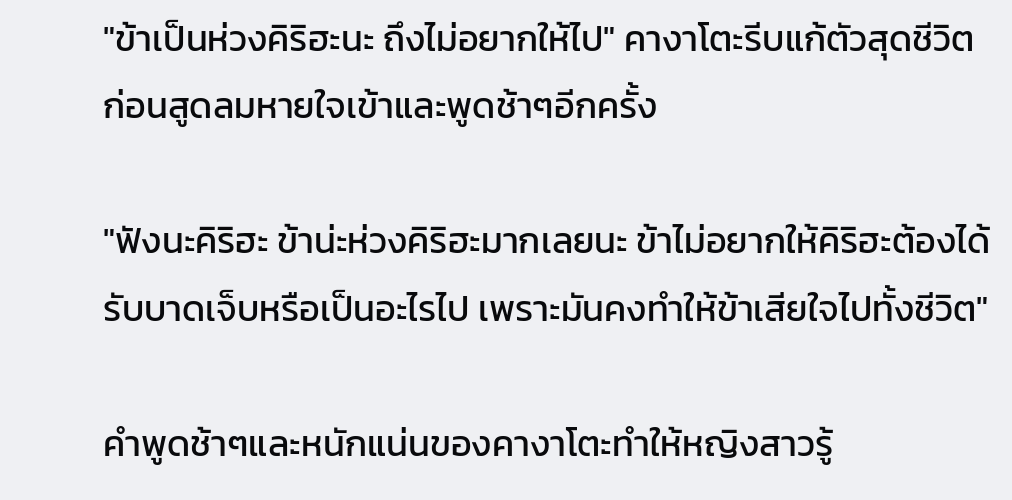"ข้าเป็นห่วงคิริฮะนะ ถึงไม่อยากให้ไป" คางาโตะรีบแก้ตัวสุดชีวิต ก่อนสูดลมหายใจเข้าและพูดช้าๆอีกครั้ง

"ฟังนะคิริฮะ ข้าน่ะห่วงคิริฮะมากเลยนะ ข้าไม่อยากให้คิริฮะต้องได้รับบาดเจ็บหรือเป็นอะไรไป เพราะมันคงทำให้ข้าเสียใจไปทั้งชีวิต"

คำพูดช้าๆและหนักแน่นของคางาโตะทำให้หญิงสาวรู้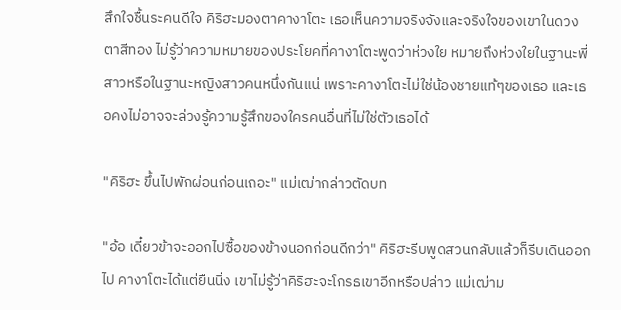สึกใจชื้นระคนดีใจ คิริฮะมองตาคางาโตะ เธอเห็นความจริงจังและจริงใจของเขาในดวงตาสีทอง ไม่รู้ว่าความหมายของประโยคที่คางาโตะพูดว่าห่วงใย หมายถึงห่วงใยในฐานะพี่สาวหรือในฐานะหญิงสาวคนหนึ่งกันแน่ เพราะคางาโตะไม่ใช่น้องชายแท้ๆของเธอ และเธอคงไม่อาจจะล่วงรู้ความรู้สึกของใครคนอื่นที่ไม่ใช่ตัวเธอได้

"คิริฮะ ขึ้นไปพักผ่อนก่อนเถอะ" แม่เฒ่ากล่าวตัดบท

"อ้อ เดี๋ยวข้าจะออกไปซื้อของข้างนอกก่อนดีกว่า" คิริฮะรีบพูดสวนกลับแล้วก็รีบเดินออกไป คางาโตะได้แต่ยืนนิ่ง เขาไม่รู้ว่าคิริฮะจะโกรธเขาอีกหรือปล่าว แม่เฒ่าม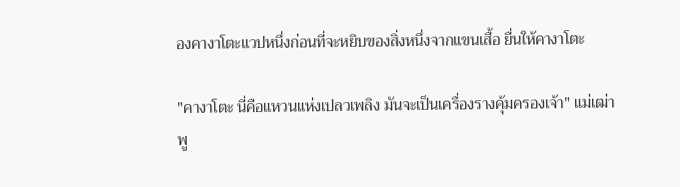องคางาโตะแวปหนึ่งก่อนที่จะหยิบของสิ่งหนึ่งจากแขนเสื้อ ยื่นให้คางาโตะ

"คางาโตะ นี่คือแหวนแห่งเปลวเพลิง มันจะเป็นเครื่องรางคุ้มครองเจ้า" แม่เฒ่าพู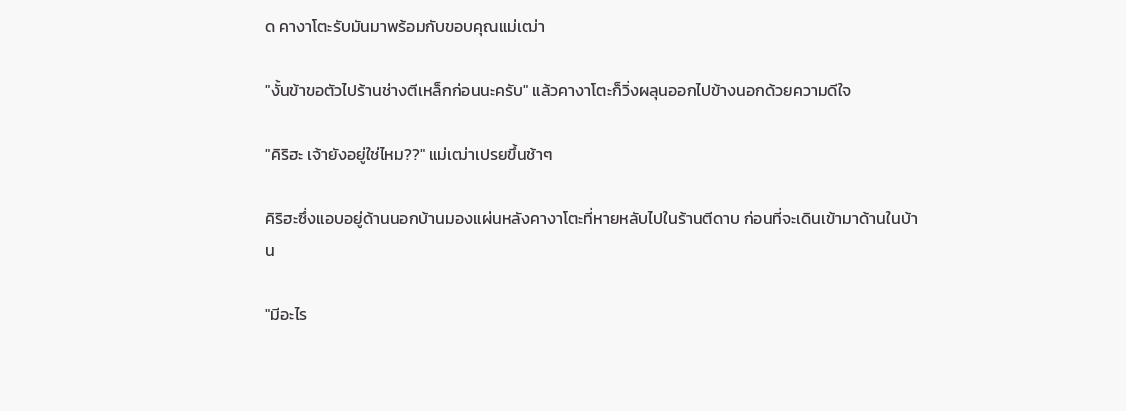ด คางาโตะรับมันมาพร้อมกับขอบคุณแม่เฒ่า

"งั้นข้าขอตัวไปร้านช่างตีเหล็กก่อนนะครับ" แล้วคางาโตะก็วิ่งผลุนออกไปข้างนอกด้วยความดีใจ

"คิริฮะ เจ้ายังอยู่ใช่ไหม??" แม่เฒ่าเปรยขึ้นช้าๆ

คิริฮะซึ่งแอบอยู่ด้านนอกบ้านมองแผ่นหลังคางาโตะที่หายหลับไปในร้านตีดาบ ก่อนที่จะเดินเข้ามาด้านในบ้าน

"มีอะไร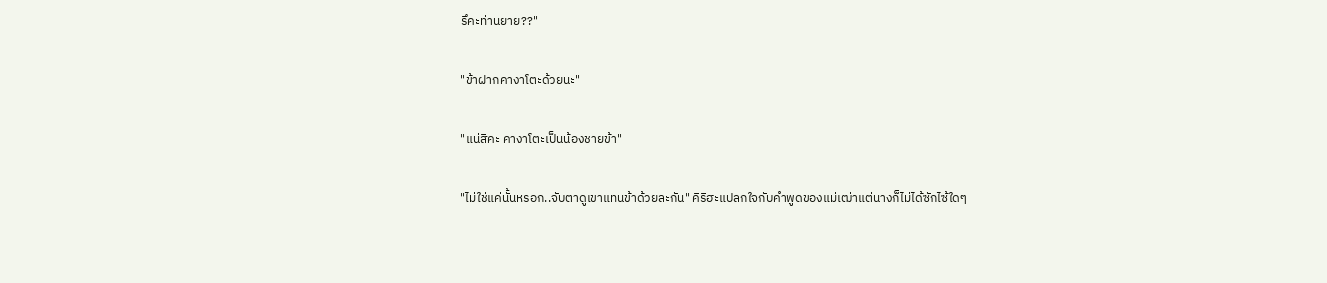รึคะท่านยาย??"

"ข้าฝากคางาโตะด้วยนะ"

"แน่สิคะ คางาโตะเป็นน้องชายข้า"

"ไม่ใช่แค่นั้นหรอก..จับตาดูเขาแทนข้าด้วยละกัน" คิริฮะแปลกใจกับคำพูดของแม่เฒ่าแต่นางก็ไม่ได้ซักไซ้ใดๆ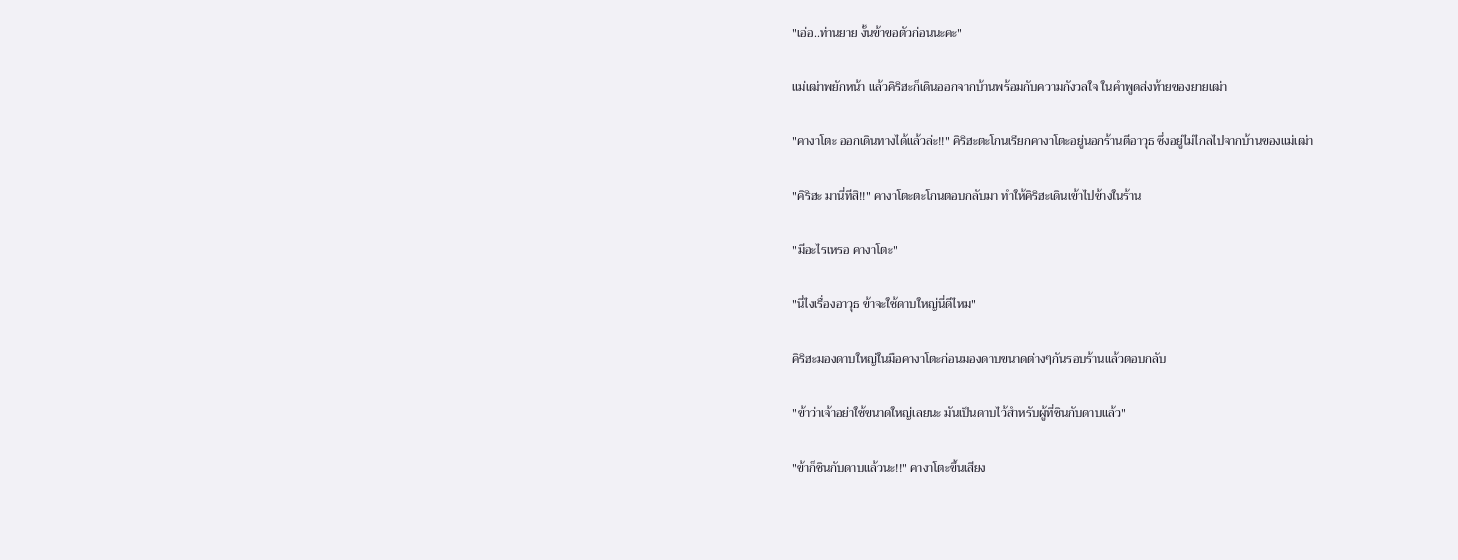"เอ่อ..ท่านยาย งั้นข้าขอตัวก่อนนะคะ"

แม่เฒ่าพยักหน้า แล้วคิริฮะก็เดินออกจากบ้านพร้อมกับความกังวลใจ ในคำพูดส่งท้ายของยายเฒ่า

"คางาโตะ ออกเดินทางได้แล้วล่ะ!!" คิริฮะตะโกนเรียกคางาโตะอยู่นอกร้านตีอาวุธ ซึ่งอยู่ไม่ไกลไปจากบ้านของแม่เฒ่า

"คิริฮะ มานี่ทีสิ!!" คางาโตะตะโกนตอบกลับมา ทำให้คิริฮะเดินเข้าไปข้างในร้าน

"มีอะไรเหรอ คางาโตะ"

"นี่ไงเรื่องอาวุธ ข้าจะใช้ดาบใหญ่นี่ดีไหม"

คิริฮะมองดาบใหญ่ในมือคางาโตะก่อนมองดาบขนาดต่างๆกันรอบร้านแล้วตอบกลับ

"ข้าว่าเจ้าอย่าใช้ขนาดใหญ่เลยนะ มันเป็นดาบไว้สำหรับผู้ที่ชินกับดาบแล้ว"

"ข้าก็ชินกับดาบแล้วนะ!!" คางาโตะขึ้นเสียง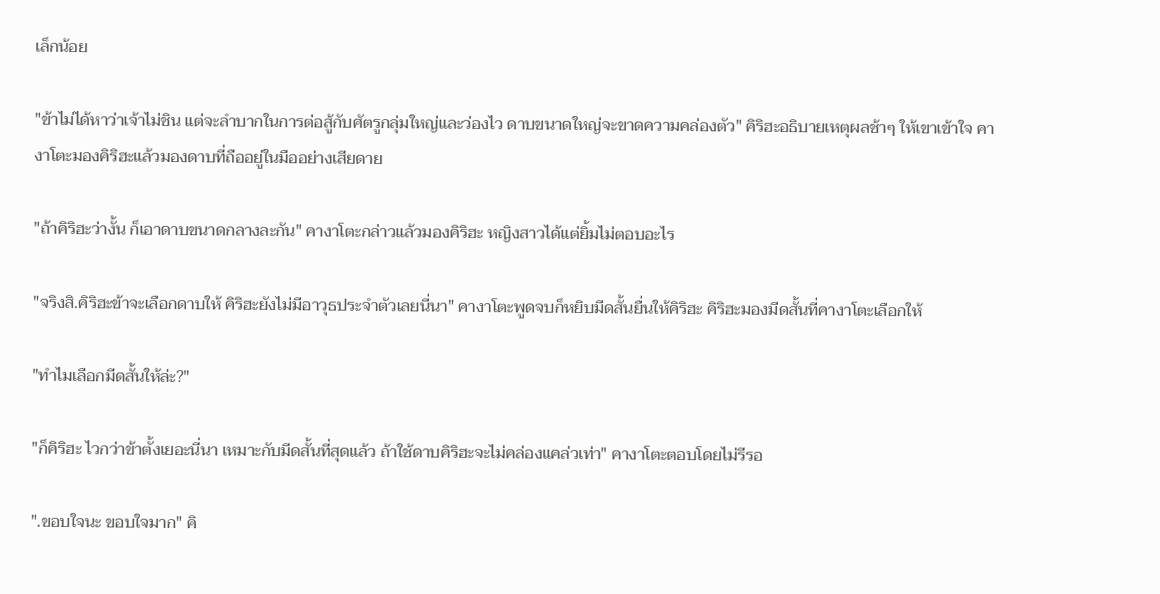เล็กน้อย

"ข้าไม่ได้หาว่าเจ้าไม่ชิน แต่จะลำบากในการต่อสู้กับศัตรูกลุ่มใหญ่และว่องไว ดาบขนาดใหญ่จะขาดความคล่องตัว" คิริฮะอธิบายเหตุผลช้าๆ ให้เขาเข้าใจ คางาโตะมองคิริฮะแล้วมองดาบที่ถืออยู่ในมืออย่างเสียดาย

"ถ้าคิริฮะว่างั้น ก็เอาดาบขนาดกลางละกัน" คางาโตะกล่าวแล้วมองคิริฮะ หญิงสาวได้แต่ยิ้มไม่ตอบอะไร

"จริงสิ.คิริฮะข้าจะเลือกดาบให้ คิริฮะยังไม่มีอาวุธประจำตัวเลยนี่นา" คางาโตะพูดจบก็หยิบมีดสั้นยื่นให้คิริฮะ คิริฮะมองมีดสั้นที่คางาโตะเลือกให้

"ทำไมเลือกมีดสั้นให้ล่ะ?"

"ก็คิริฮะ ไวกว่าข้าตั้งเยอะนี่นา เหมาะกับมีดสั้นที่สุดแล้ว ถ้าใช้ดาบคิริฮะจะไม่คล่องแคล่วเท่า" คางาโตะตอบโดยไม่รีรอ

".ขอบใจนะ ขอบใจมาก" คิ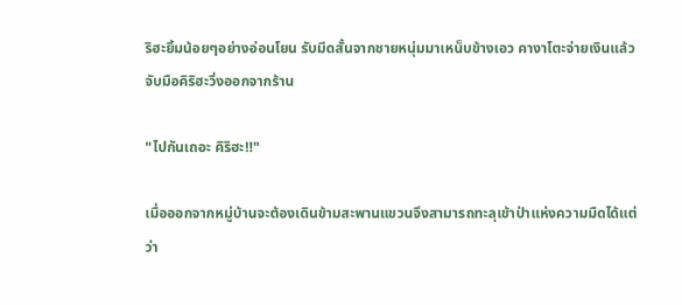ริฮะยิ้มน้อยๆอย่างอ่อนโยน รับมีดสั้นจากชายหนุ่มมาเหน็บข้างเอว คางาโตะจ่ายเงินแล้วจับมือคิริฮะวิ่งออกจากร้าน

"ไปกันเถอะ คิริฮะ!!"

เมื่อออกจากหมู่บ้านจะต้องเดินข้ามสะพานแขวนจึงสามารถทะลุเข้าป่าแห่งความมืดได้แต่ว่า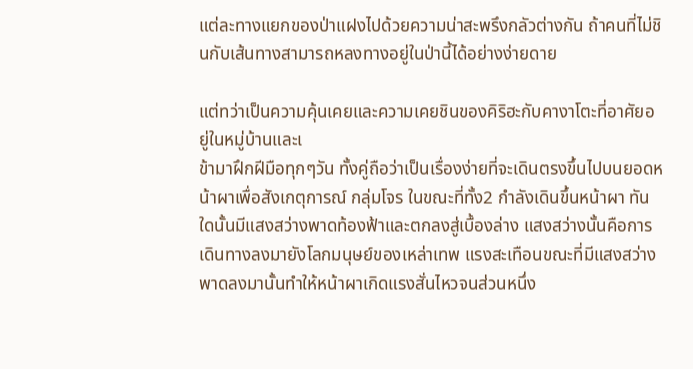แต่ละทางแยกของป่าแฝงไปด้วยความน่าสะพรึงกลัวต่างกัน ถ้าคนที่ไม่ชินกับเส้นทางสามารถหลงทางอยู่ในป่านี้ได้อย่างง่ายดาย

แต่ทว่าเป็นความคุ้นเคยและความเคยชินของคิริฮะกับคางาโตะที่อาศัยอยู่ในหมู่บ้านและเ
ข้ามาฝึกฝีมือทุกๆวัน ทั้งคู่ถือว่าเป็นเรื่องง่ายที่จะเดินตรงขึ้นไปบนยอดหน้าผาเพื่อสังเกตุการณ์ กลุ่มโจร ในขณะที่ทั้ง2 กำลังเดินขึ้นหน้าผา ทันใดนั้นมีแสงสว่างพาดท้องฟ้าและตกลงสู่เบื้องล่าง แสงสว่างนั้นคือการเดินทางลงมายังโลกมนุษย์ของเหล่าเทพ แรงสะเทือนขณะที่มีแสงสว่างพาดลงมานั้นทำให้หน้าผาเกิดแรงสั่นไหวจนส่วนหนึ่ง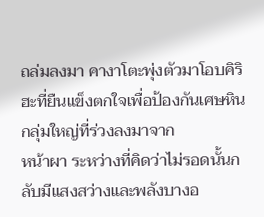ถล่มลงมา คางาโตะพุ่งตัวมาโอบคิริฮะที่ยืนแข็งตกใจเพื่อป้องกันเศษหินกลุ่มใหญ่ที่ร่วงลงมาจาก
หน้าผา ระหว่างที่คิดว่าไม่รอดนั้นกลับมีแสงสว่างและพลังบางอ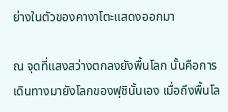ย่างในตัวของคางาโตะแสดงออกมา

ณ จุดที่แสงสว่างตกลงยังพื้นโลก นั้นคือการเดินทางมายังโลกของฟุชินั้นเอง เมื่อถึงพื้นโล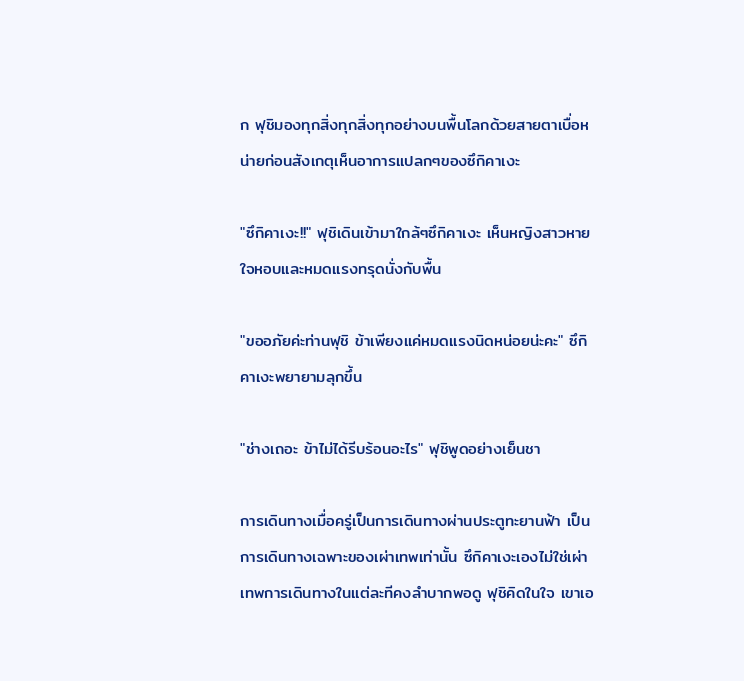ก ฟุชิมองทุกสิ่งทุกสิ่งทุกอย่างบนพื้นโลกด้วยสายตาเบื่อหน่ายก่อนสังเกตุเห็นอาการแปลกๆของซึกิคาเงะ

"ซึกิคาเงะ!!" ฟุชิเดินเข้ามาใกล้ๆซึกิคาเงะ เห็นหญิงสาวหายใจหอบและหมดแรงทรุดนั่งกับพื้น

"ขออภัยค่ะท่านฟุชิ ข้าเพียงแค่หมดแรงนิดหน่อยน่ะคะ" ซึกิคาเงะพยายามลุกขึ้น

"ช่างเถอะ ข้าไม่ได้รีบร้อนอะไร" ฟุชิพูดอย่างเย็นชา

การเดินทางเมื่อครู่เป็นการเดินทางผ่านประตูทะยานฟ้า เป็นการเดินทางเฉพาะของเผ่าเทพเท่านั้น ซึกิคาเงะเองไม่ใช่เผ่าเทพการเดินทางในแต่ละทีคงลำบากพอดู ฟุชิคิดในใจ เขาเอ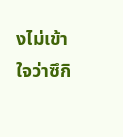งไม่เข้าใจว่าซึกิ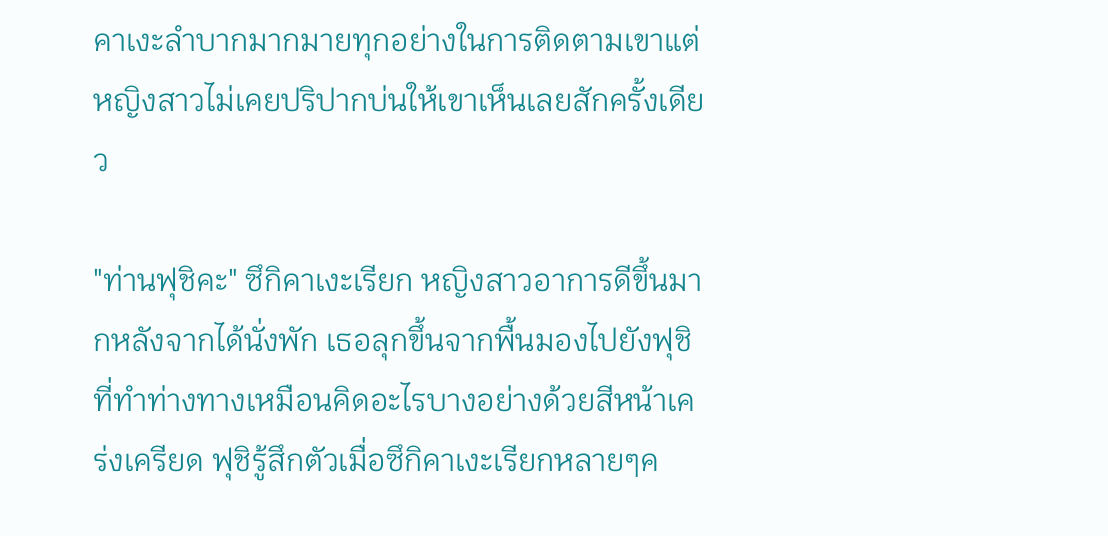คาเงะลำบากมากมายทุกอย่างในการติดตามเขาแต่หญิงสาวไม่เคยปริปากบ่นให้เขาเห็นเลยสักครั้งเดียว

"ท่านฟุชิคะ" ซึกิคาเงะเรียก หญิงสาวอาการดีขึ้นมากหลังจากได้นั่งพัก เธอลุกขึ้นจากพื้นมองไปยังฟุชิที่ทำท่างทางเหมือนคิดอะไรบางอย่างด้วยสีหน้าเคร่งเครียด ฟุชิรู้สึกตัวเมื่อซึกิคาเงะเรียกหลายๆค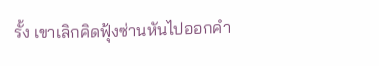รั้ง เขาเลิกคิดฟุ้งซ่านหันไปออกคำ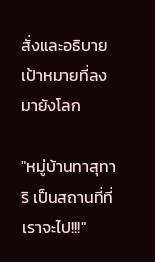สั่งและอธิบายเป้าหมายที่ลงมายังโลก

"หมู่บ้านทาสุทาริ เป็นสถานที่ที่เราจะไป!!!"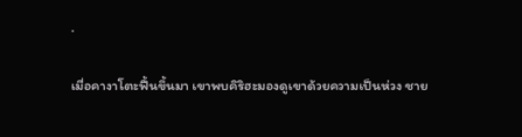.

เมื่อคางาโตะฟื้นขึ้นมา เขาพบคิริฮะมองดูเขาด้วยความเป็นห่วง ชาย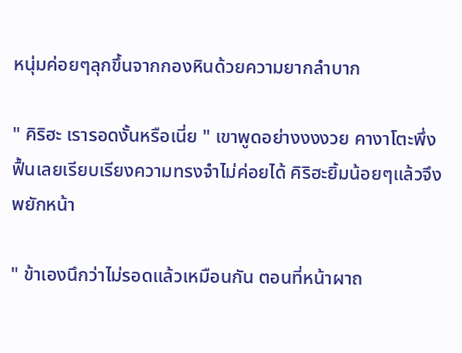หนุ่มค่อยๆลุกขึ้นจากกองหินด้วยความยากลำบาก

" คิริฮะ เรารอดงั้นหรือเนี่ย " เขาพูดอย่างงงงวย คางาโตะพึ่งฟื้นเลยเรียบเรียงความทรงจำไม่ค่อยได้ คิริฮะยิ้มน้อยๆแล้วจึงพยักหน้า

" ข้าเองนึกว่าไม่รอดแล้วเหมือนกัน ตอนที่หน้าผาถ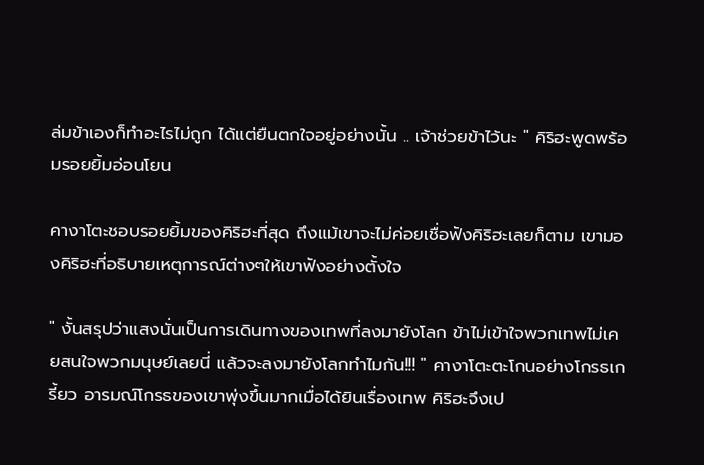ล่มข้าเองก็ทำอะไรไม่ถูก ได้แต่ยืนตกใจอยู่อย่างนั้น .. เจ้าช่วยข้าไว้นะ " คิริฮะพูดพร้อมรอยยิ้มอ่อนโยน

คางาโตะชอบรอยยิ้มของคิริฮะที่สุด ถึงแม้เขาจะไม่ค่อยเชื่อฟังคิริฮะเลยก็ตาม เขามองคิริฮะที่อธิบายเหตุการณ์ต่างๆให้เขาฟังอย่างตั้งใจ

" งั้นสรุปว่าแสงนั่นเป็นการเดินทางของเทพที่ลงมายังโลก ข้าไม่เข้าใจพวกเทพไม่เคยสนใจพวกมนุษย์เลยนี่ แล้วจะลงมายังโลกทำไมกัน!!! " คางาโตะตะโกนอย่างโกรธเกรี้ยว อารมณ์โกรธของเขาพุ่งขึ้นมากเมื่อได้ยินเรื่องเทพ คิริฮะจึงเป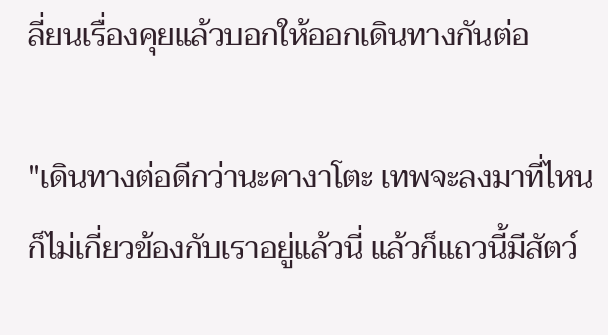ลี่ยนเรื่องคุยแล้วบอกให้ออกเดินทางกันต่อ

"เดินทางต่อดีกว่านะคางาโตะ เทพจะลงมาที่ไหนก็ไม่เกี่ยวข้องกับเราอยู่แล้วนี่ แล้วก็แถวนี้มีสัตว์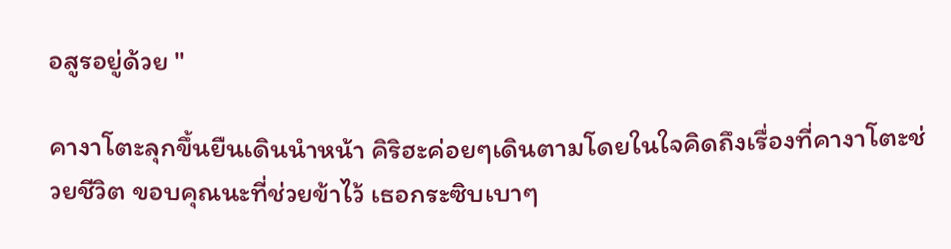อสูรอยู่ด้วย "

คางาโตะลุกขึ้นยืนเดินนำหน้า คิริฮะค่อยๆเดินตามโดยในใจคิดถึงเรื่องที่คางาโตะช่วยชีวิต ขอบคุณนะที่ช่วยข้าไว้ เธอกระซิบเบาๆ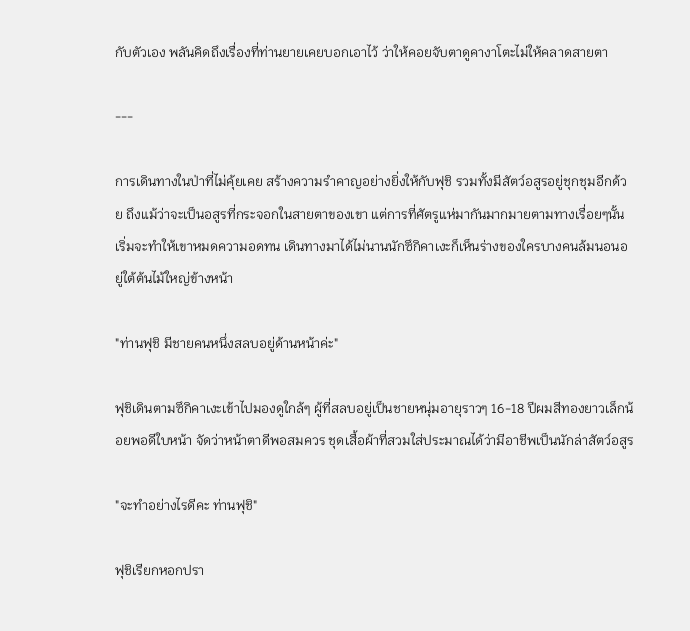กับตัวเอง พลันคิดถึงเรื่องที่ท่านยายเคยบอกเอาไว้ ว่าให้คอยจับตาดูคางาโตะไม่ให้คลาดสายตา

---

การเดินทางในป่าที่ไม่คุ้ยเคย สร้างความรำคาญอย่างยิ่งให้กับฟุชิ รวมทั้งมีสัตว์อสูรอยู่ชุกชุมอีกด้วย ถึงแม้ว่าจะเป็นอสูรที่กระจอกในสายตาของเขา แต่การที่ศัตรูแห่มากันมากมายตามทางเรื่อยๆนั้น เริ่มจะทำให้เขาหมดความอดทน เดินทางมาได้ไม่นานนักซึกิคาเงะก็เห็นร่างของใครบางคนล้มนอนอยู่ใต้ต้นไม้ใหญ่ข้างหน้า

"ท่านฟุชิ มีชายคนหนึ่งสลบอยู่ด้านหน้าค่ะ"

ฟุชิเดินตามซึกิคาเงะเข้าไปมองดูใกล้ๆ ผู้ที่สลบอยู่เป็นชายหนุ่มอายุราวๆ 16-18 ปีผมสีทองยาวเล็กน้อยพอดีใบหน้า จัดว่าหน้าตาดีพอสมควร ชุดเสื้อผ้าที่สวมใส่ประมาณได้ว่ามีอาชีพเป็นนักล่าสัตว์อสูร

"จะทำอย่างไรดีคะ ท่านฟุชิ"

ฟุชิเรียกหอกปรา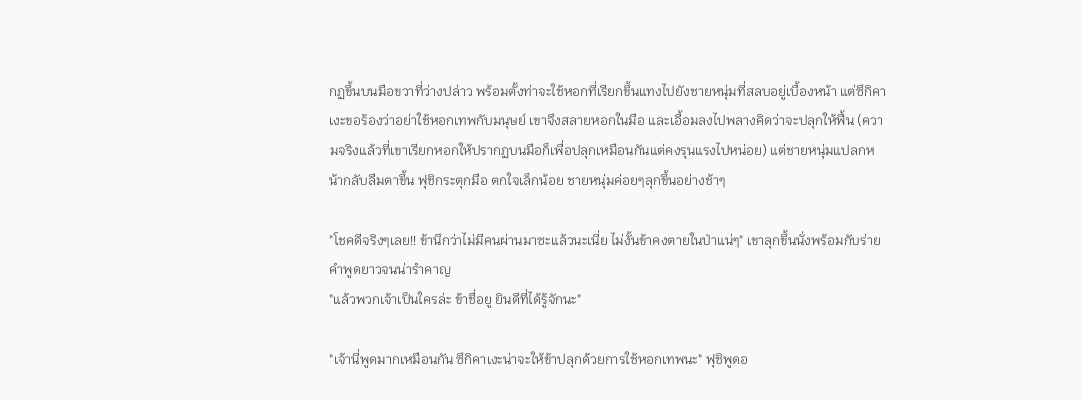กฏขึ้นบนมือขวาที่ว่างปล่าว พร้อมตั้งท่าจะใช้หอกที่เรียกขึ้นแทงไปยังชายหนุ่มที่สลบอยู่เบื้องหน้า แต่ซึกิคาเงะขอร้องว่าอย่าใช้หอกเทพกับมนุษย์ เขาจึงสลายหอกในมือ และเอื้อมลงไปพลางคิดว่าจะปลุกให้ฟื้น (ความจริงแล้วที่เขาเรียกหอกให้ปรากฏบนมือก็เพื่อปลุกเหมือนกันแต่คงรุนแรงไปหน่อย) แต่ชายหนุ่มแปลกหน้ากลับลืมตาขึ้น ฟุชิกระตุกมือ ตกใจเล็กน้อย ชายหนุ่มค่อยๆลุกขึ้นอย่างช้าๆ

"โชคดีจริงๆเลย!! ข้านึกว่าไม่มีคนผ่านมาซะแล้วนะเนี่ย ไม่งั้นข้าคงตายในป่าแน่ๆ" เขาลุกขึ้นนั่งพร้อมกับร่ายคำพูดยาวจนน่ารำคาญ
"แล้วพวกเจ้าเป็นใครล่ะ ข้าชื่อยู ยินดีที่ได้รู้จักนะ"

"เจ้านี่พูดมากเหมือนกัน ซึกิคาเงะน่าจะให้ข้าปลุกด้วยการใช้หอกเทพนะ" ฟุชิพูดอ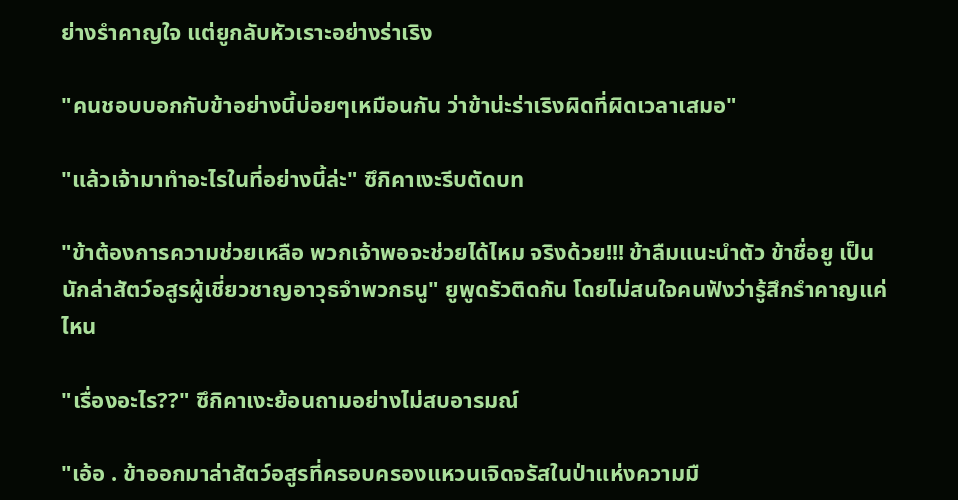ย่างรำคาญใจ แต่ยูกลับหัวเราะอย่างร่าเริง

"คนชอบบอกกับข้าอย่างนี้บ่อยๆเหมือนกัน ว่าข้าน่ะร่าเริงผิดที่ผิดเวลาเสมอ"

"แล้วเจ้ามาทำอะไรในที่อย่างนี้ล่ะ" ซึกิคาเงะรีบตัดบท

"ข้าต้องการความช่วยเหลือ พวกเจ้าพอจะช่วยได้ไหม จริงด้วย!!! ข้าลืมแนะนำตัว ข้าชื่อยู เป็นนักล่าสัตว์อสูรผู้เชี่ยวชาญอาวุธจำพวกธนู" ยูพูดรัวติดกัน โดยไม่สนใจคนฟังว่ารู้สึกรำคาญแค่ไหน

"เรื่องอะไร??" ซึกิคาเงะย้อนถามอย่างไม่สบอารมณ์

"เอ้อ . ข้าออกมาล่าสัตว์อสูรที่ครอบครองแหวนเจิดจรัสในป่าแห่งความมื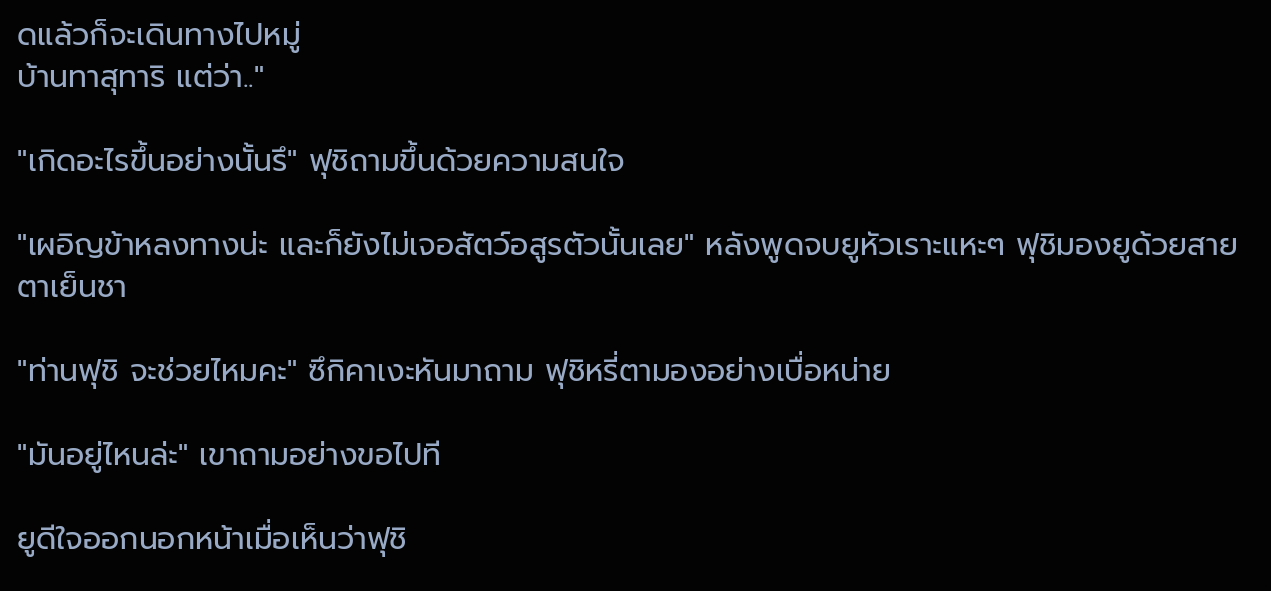ดแล้วก็จะเดินทางไปหมู่
บ้านทาสุทาริ แต่ว่า.."

"เกิดอะไรขึ้นอย่างนั้นรึ" ฟุชิถามขึ้นด้วยความสนใจ

"เผอิญข้าหลงทางน่ะ และก็ยังไม่เจอสัตว์อสูรตัวนั้นเลย" หลังพูดจบยูหัวเราะแหะๆ ฟุชิมองยูด้วยสายตาเย็นชา

"ท่านฟุชิ จะช่วยไหมคะ" ซึกิคาเงะหันมาถาม ฟุชิหรี่ตามองอย่างเบื่อหน่าย

"มันอยู่ไหนล่ะ" เขาถามอย่างขอไปที

ยูดีใจออกนอกหน้าเมื่อเห็นว่าฟุชิ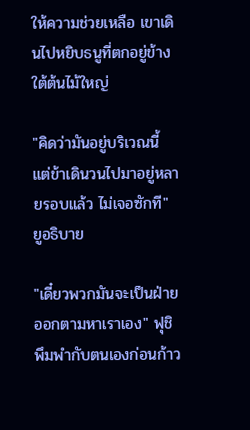ให้ความช่วยเหลือ เขาเดินไปหยิบธนูที่ตกอยู่ข้างใต้ต้นไม้ใหญ่

"คิดว่ามันอยู่บริเวณนี้ แต่ข้าเดินวนไปมาอยู่หลายรอบแล้ว ไม่เจอซักที" ยูอธิบาย

"เดี๋ยวพวกมันจะเป็นฝ่ายออกตามหาเราเอง" ฟุชิพึมพำกับตนเองก่อนก้าว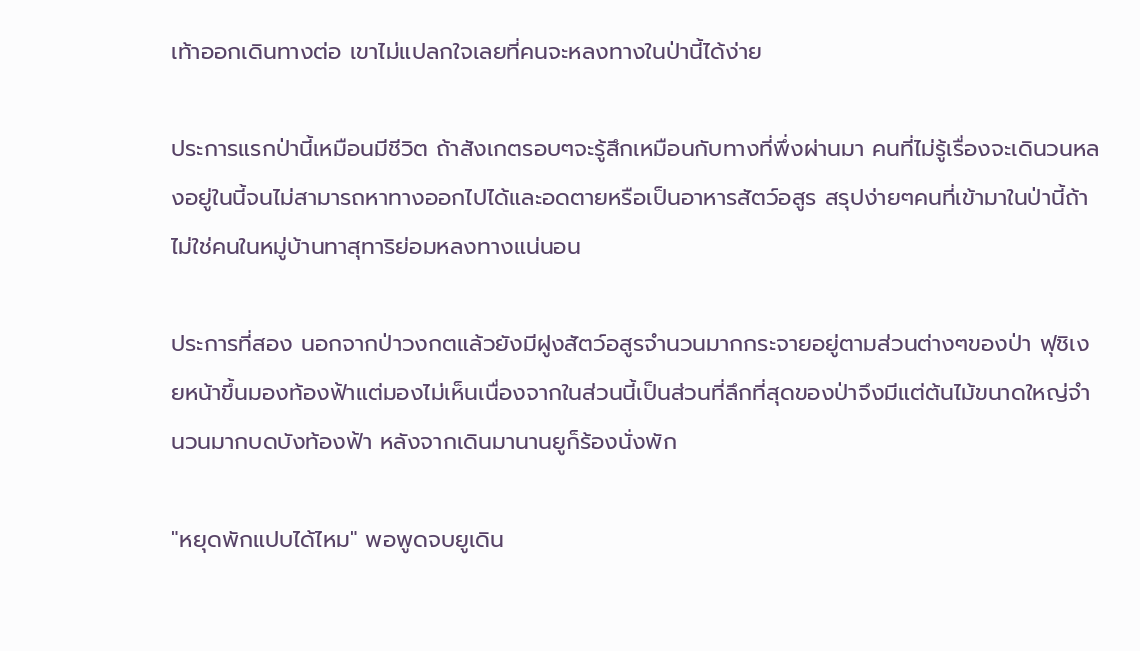เท้าออกเดินทางต่อ เขาไม่แปลกใจเลยที่คนจะหลงทางในป่านี้ได้ง่าย

ประการแรกป่านี้เหมือนมีชีวิต ถ้าสังเกตรอบๆจะรู้สึกเหมือนกับทางที่พึ่งผ่านมา คนที่ไม่รู้เรื่องจะเดินวนหลงอยู่ในนี้จนไม่สามารถหาทางออกไปได้และอดตายหรือเป็นอาหารสัตว์อสูร สรุปง่ายๆคนที่เข้ามาในป่านี้ถ้าไม่ใช่คนในหมู่บ้านทาสุทาริย่อมหลงทางแน่นอน

ประการที่สอง นอกจากป่าวงกตแล้วยังมีฝูงสัตว์อสูรจำนวนมากกระจายอยู่ตามส่วนต่างๆของป่า ฟุชิเงยหน้าขึ้นมองท้องฟ้าแต่มองไม่เห็นเนื่องจากในส่วนนี้เป็นส่วนที่ลึกที่สุดของป่าจึงมีแต่ต้นไม้ขนาดใหญ่จำนวนมากบดบังท้องฟ้า หลังจากเดินมานานยูก็ร้องนั่งพัก

"หยุดพักแปบได้ไหม" พอพูดจบยูเดิน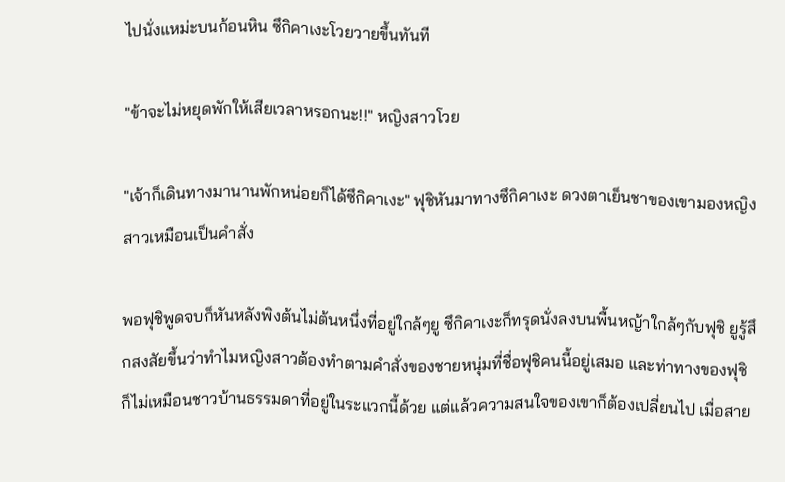ไปนั่งแหม่ะบนก้อนหิน ซึกิคาเงะโวยวายขึ้นทันที

"ข้าจะไม่หยุดพักให้เสียเวลาหรอกนะ!!" หญิงสาวโวย

"เจ้าก็เดินทางมานานพักหน่อยก็ได้ซึกิคาเงะ" ฟุชิหันมาทางซึกิคาเงะ ดวงตาเย็นชาของเขามองหญิงสาวเหมือนเป็นคำสั่ง

พอฟุชิพูดจบก็หันหลังพิงต้นไม่ต้นหนึ่งที่อยู่ใกล้ๆยู ซึกิคาเงะก็ทรุดนั่งลงบนพื้นหญ้าใกล้ๆกับฟุชิ ยูรู้สึกสงสัยขึ้นว่าทำไมหญิงสาวต้องทำตามคำสั่งของชายหนุ่มที่ชื่อฟุชิคนนี้อยู่เสมอ และท่าทางของฟุชิ ก็ไม่เหมือนชาวบ้านธรรมดาที่อยู่ในระแวกนี้ด้วย แต่แล้วความสนใจของเขาก็ต้องเปลี่ยนไป เมื่อสาย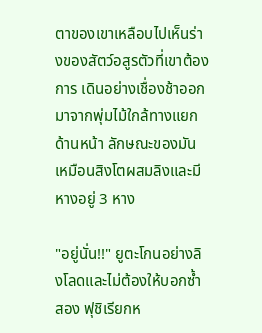ตาของเขาเหลือบไปเห็นร่างของสัตว์อสูรตัวที่เขาต้องการ เดินอย่างเชื่องช้าออกมาจากพุ่มไม้ใกล้ทางแยกด้านหน้า ลักษณะของมันเหมือนสิงโตผสมลิงและมีหางอยู่ 3 หาง

"อยู่นั่น!!" ยูตะโกนอย่างลิงโลดและไม่ต้องให้บอกซ้ำสอง ฟุชิเรียกห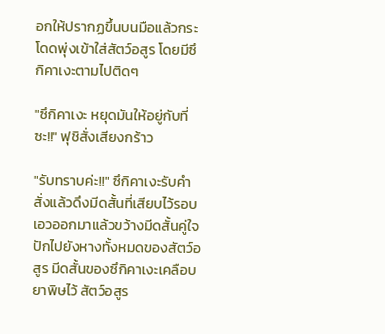อกให้ปรากฏขึ้นบนมือแล้วกระโดดพุ่งเข้าใส่สัตว์อสูร โดยมีซึกิคาเงะตามไปติดๆ

"ซึกิคาเงะ หยุดมันให้อยู่กับที่ซะ!!" ฟุชิสั่งเสียงกร้าว

"รับทราบค่ะ!!" ซึกิคาเงะรับคำสั่งแล้วดึงมีดสั้นที่เสียบไว้รอบเอวออกมาแล้วขว้างมีดสั้นคู่ใจปักไปยังหางทั้งหมดของสัตว์อสูร มีดสั้นของซึกิคาเงะเคลือบยาพิษไว้ สัตว์อสูร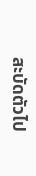สะบัดตัวไป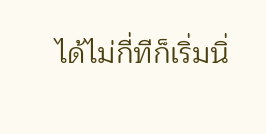ได้ไม่กี่ทีก็เริ่มนิ่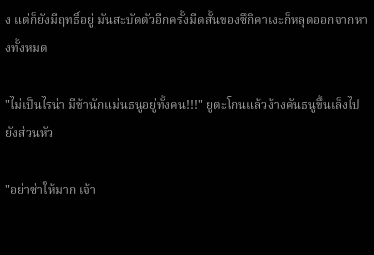ง แต่ก็ยังมีฤทธิ์อยู่ มันสะบัดตัวอีกครั้งมีดสั้นของซึกิคาเงะก็หลุดออกจากหางทั้งหมด

"ไม่เป็นไรน่า มีข้านักแม่นธนูอยู่ทั้งคน!!!" ยูตะโกนแล้วง้างคันธนูขึ้นเล็งไปยังส่วนหัว

"อย่าซ่าให้มาก เจ้า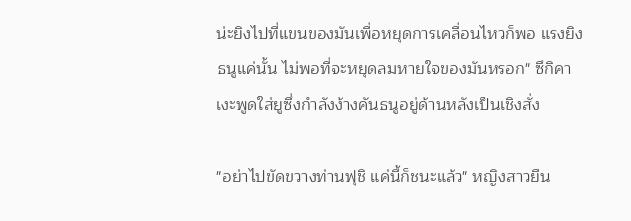น่ะยิงไปที่แขนของมันเพื่อหยุดการเคลื่อนไหวก็พอ แรงยิงธนูแค่นั้น ไม่พอที่จะหยุดลมหายใจของมันหรอก" ซึกิคาเงะพูดใส่ยูซึ่งกำลังง้างคันธนูอยู่ด้านหลังเป็นเชิงสั่ง

"อย่าไปขัดขวางท่านฟุชิ แค่นี้ก็ชนะแล้ว" หญิงสาวยืน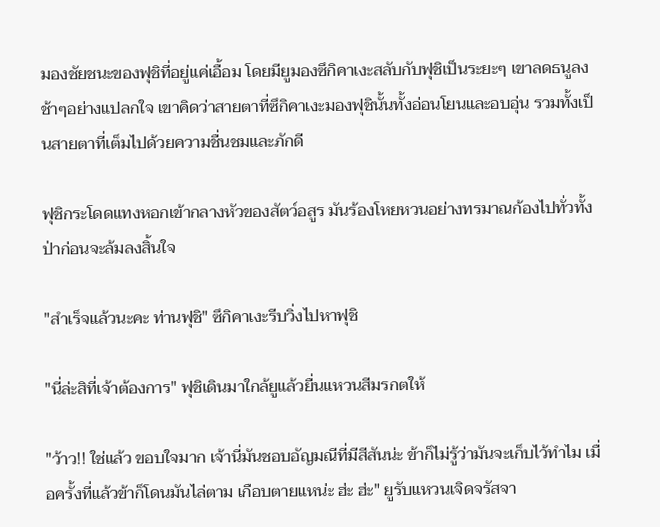มองชัยชนะของฟุชิที่อยู่แค่เอื้อม โดยมียูมองซึกิคาเงะสลับกับฟุชิเป็นระยะๆ เขาลดธนูลงช้าๆอย่างแปลกใจ เขาคิดว่าสายตาที่ซึกิคาเงะมองฟุชินั้นทั้งอ่อนโยนและอบอุ่น รวมทั้งเป็นสายตาที่เต็มไปด้วยความชื่นชมและภักดี

ฟุชิกระโดดแทงหอกเข้ากลางหัวของสัตว์อสูร มันร้องโหยหวนอย่างทรมาณก้องไปทั่วทั้งป่าก่อนจะล้มลงสิ้นใจ

"สำเร็จแล้วนะคะ ท่านฟุชิ" ซึกิคาเงะรีบวิ่งไปหาฟุชิ

"นี่ล่ะสิที่เจ้าต้องการ" ฟุชิเดินมาใกล้ยูแล้วยื่นแหวนสีมรกตให้

"ว้าว!! ใช่แล้ว ขอบใจมาก เจ้านี่มันชอบอัญมณีที่มีสีสันน่ะ ข้าก็ไม่รู้ว่ามันจะเก็บไว้ทำไม เมื่อครั้งที่แล้วข้าก็โดนมันไล่ตาม เกือบตายแหน่ะ ฮ่ะ ฮ่ะ" ยูรับแหวนเจิดจรัสจา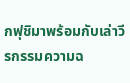กฟุชิมาพร้อมกับเล่าวีรกรรมความฉ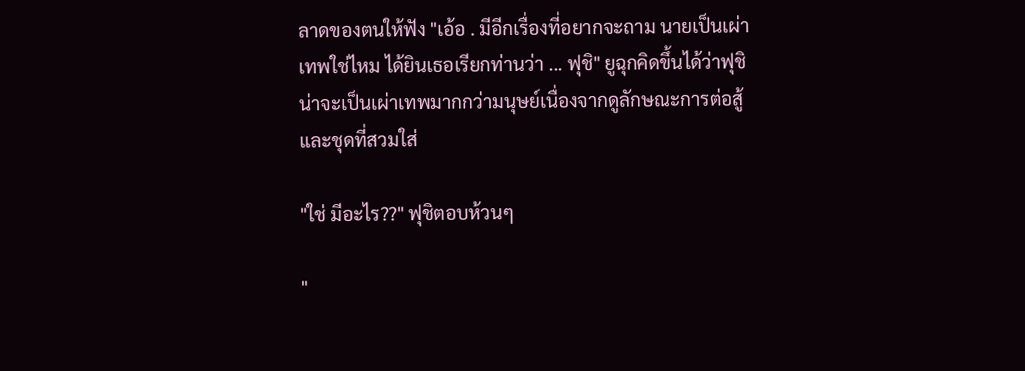ลาดของตนให้ฟัง "เอ้อ . มีอีกเรื่องที่อยากจะถาม นายเป็นเผ่าเทพใช่ไหม ได้ยินเธอเรียกท่านว่า ... ฟุชิ" ยูฉุกคิดขึ้นได้ว่าฟุชิน่าจะเป็นเผ่าเทพมากกว่ามนุษย์เนื่องจากดูลักษณะการต่อสู้และชุดที่สวมใส่

"ใช่ มีอะไร??" ฟุชิตอบห้วนๆ

"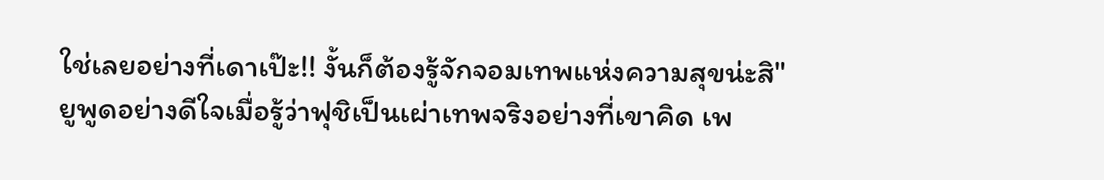ใช่เลยอย่างที่เดาเป๊ะ!! งั้นก็ต้องรู้จักจอมเทพแห่งความสุขน่ะสิ" ยูพูดอย่างดีใจเมื่อรู้ว่าฟุชิเป็นเผ่าเทพจริงอย่างที่เขาคิด เพ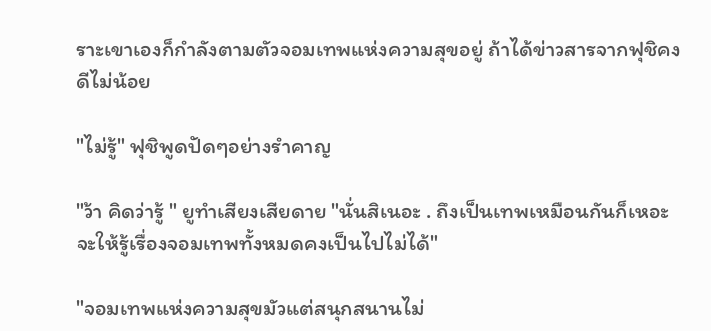ราะเขาเองก็กำลังตามตัวจอมเทพแห่งความสุขอยู่ ถ้าได้ข่าวสารจากฟุชิคงดีไม่น้อย

"ไม่รู้" ฟุชิพูดปัดๆอย่างรำคาญ

"ว้า คิดว่ารู้ " ยูทำเสียงเสียดาย "นั่นสิเนอะ . ถึงเป็นเทพเหมือนกันก็เหอะ จะให้รู้เรื่องจอมเทพทั้งหมดคงเป็นไปไม่ได้"

"จอมเทพแห่งความสุขมัวแต่สนุกสนานไม่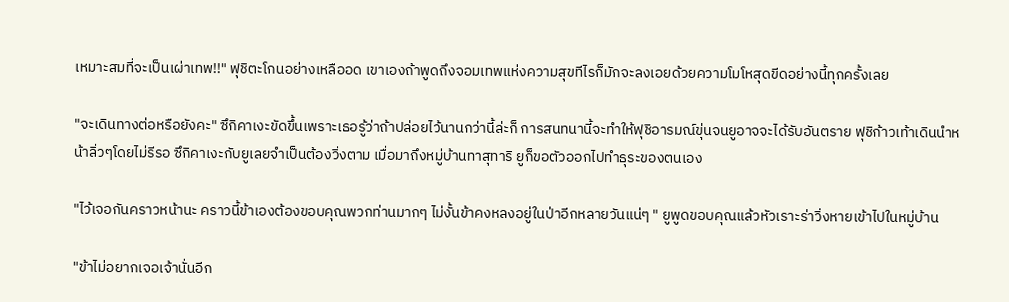เหมาะสมที่จะเป็นเผ่าเทพ!!" ฟุชิตะโกนอย่างเหลืออด เขาเองถ้าพูดถึงจอมเทพแห่งความสุขทีไรก็มักจะลงเอยด้วยความโมโหสุดขีดอย่างนี้ทุกครั้งเลย

"จะเดินทางต่อหรือยังคะ" ซึกิคาเงะขัดขึ้นเพราะเธอรู้ว่าถ้าปล่อยไว้นานกว่านี้ล่ะก็ การสนทนานี้จะทำให้ฟุชิอารมณ์ขุ่นจนยูอาจจะได้รับอันตราย ฟุชิก้าวเท้าเดินนำหน้าลิ่วๆโดยไม่รีรอ ซึกิคาเงะกับยูเลยจำเป็นต้องวิ่งตาม เมื่อมาถึงหมู่บ้านทาสุทาริ ยูก็ขอตัวออกไปทำธุระของตนเอง

"ไว้เจอกันคราวหน้านะ คราวนี้ข้าเองต้องขอบคุณพวกท่านมากๆ ไม่งั้นข้าคงหลงอยู่ในป่าอีกหลายวันแน่ๆ " ยูพูดขอบคุณแล้วหัวเราะร่าวิ่งหายเข้าไปในหมู่บ้าน

"ข้าไม่อยากเจอเจ้านั่นอีก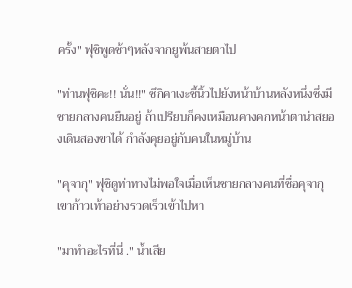ครั้ง" ฟุชิพูดช้าๆหลังจากยูพ้นสายตาไป

"ท่านฟุชิคะ!! นั่น!!" ซึกิคาเงะชี้นิ้วไปยังหน้าบ้านหลังหนึ่งซึ่งมีชายกลางคนยืนอยู่ ถ้าเปรียบก็คงเหมือนคางคกหน้าตาน่าสยองเดินสองขาได้ กำลังคุยอยู่กับคนในหมู่บ้าน

"คุจากุ" ฟุชิดูท่าทางไม่พอใจเมื่อเห็นชายกลางคนที่ชื่อคุจากุ เขาก้าวเท้าอย่างรวดเร็วเข้าไปหา

"มาทำอะไรที่นี่ ." น้ำเสีย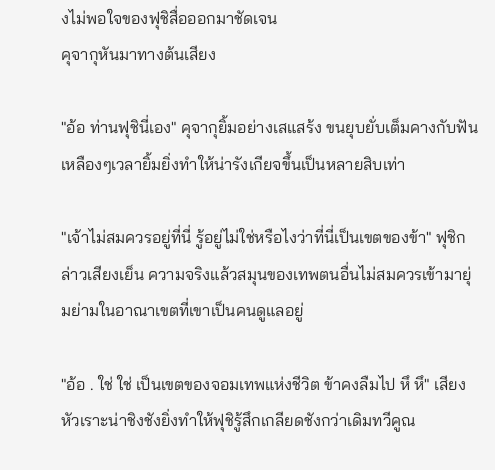งไม่พอใจของฟุชิสื่อออกมาชัดเจน
คุจากุหันมาทางต้นเสียง

"อ้อ ท่านฟุชินี่เอง" คุจากุยิ้มอย่างเสแสร้ง ขนยุบยั่บเต็มคางกับฟันเหลืองๆเวลายิ้มยิ่งทำให้น่ารังเกียจขึ้นเป็นหลายสิบเท่า

"เจ้าไม่สมควรอยู่ที่นี่ รู้อยู่ไม่ใช่หรือไงว่าที่นี่เป็นเขตของข้า" ฟุชิกล่าวเสียงเย็น ความจริงแล้วสมุนของเทพตนอื่นไม่สมควรเข้ามายุ่มย่ามในอาณาเขตที่เขาเป็นคนดูแลอยู่

"อ้อ . ใช่ ใช่ เป็นเขตของจอมเทพแห่งชีวิต ข้าคงลืมไป หึ หึ" เสียงหัวเราะน่าชิงชังยิ่งทำให้ฟุชิรู้สึกเกลียดชังกว่าเดิมทวีคูณ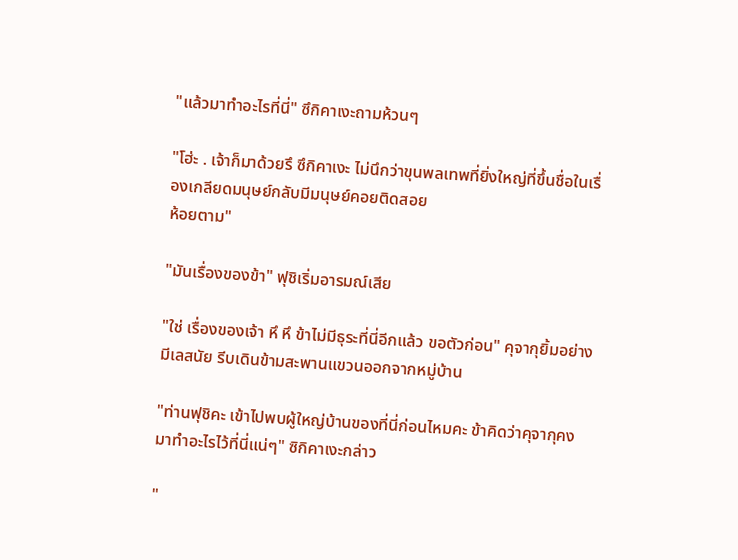"แล้วมาทำอะไรที่นี่" ซึกิคาเงะถามห้วนๆ

"โฮ่ะ . เจ้าก็มาด้วยรึ ซึกิคาเงะ ไม่นึกว่าขุนพลเทพที่ยิ่งใหญ่ที่ขึ้นชื่อในเรื่องเกลียดมนุษย์กลับมีมนุษย์คอยติดสอย
ห้อยตาม"

"มันเรื่องของข้า" ฟุชิเริ่มอารมณ์เสีย

"ใช่ เรื่องของเจ้า หึ หึ ข้าไม่มีธุระที่นี่อีกแล้ว ขอตัวก่อน" คุจากุยิ้มอย่างมีเลสนัย รีบเดินข้ามสะพานแขวนออกจากหมู่บ้าน

"ท่านฟุชิคะ เข้าไปพบผู้ใหญ่บ้านของที่นี่ก่อนไหมคะ ข้าคิดว่าคุจากุคงมาทำอะไรไว้ที่นี่แน่ๆ" ซิกิคาเงะกล่าว

"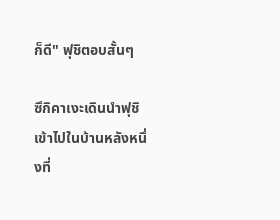ก็ดี" ฟุชิตอบสั้นๆ

ซึกิคาเงะเดินนำฟุชิเข้าไปในบ้านหลังหนึ่งที่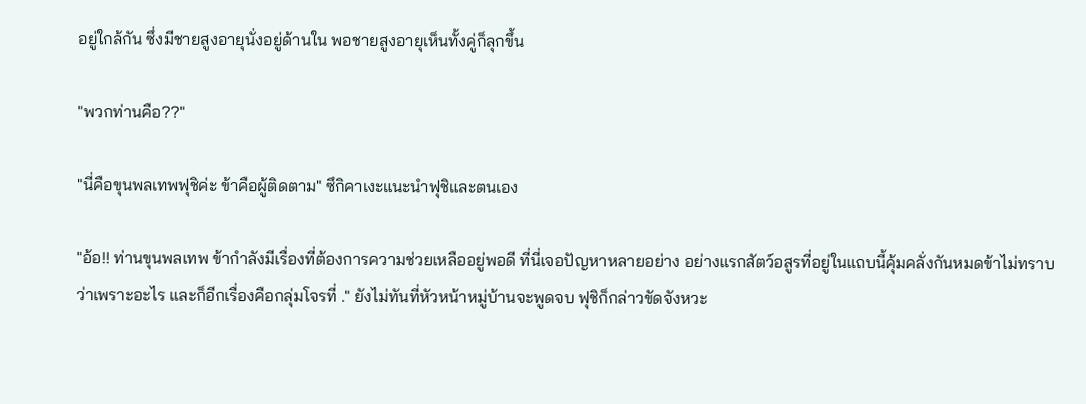อยู่ใกล้กัน ซึ่งมีชายสูงอายุนั่งอยู่ด้านใน พอชายสูงอายุเห็นทั้งคู่ก็ลุกขึ้น

"พวกท่านคือ??"

"นี่คือขุนพลเทพฟุชิค่ะ ข้าคือผู้ติดตาม" ซึกิคาเงะแนะนำฟุชิและตนเอง

"อ้อ!! ท่านขุนพลเทพ ข้ากำลังมีเรื่องที่ต้องการความช่วยเหลืออยู่พอดี ที่นี่เจอปัญหาหลายอย่าง อย่างแรกสัตว์อสูรที่อยู่ในแถบนี้คุ้มคลั่งกันหมดข้าไม่ทราบว่าเพราะอะไร และก็อีกเรื่องคือกลุ่มโจรที่ ." ยังไม่ทันที่หัวหน้าหมู่บ้านจะพูดจบ ฟุชิก็กล่าวขัดจังหวะ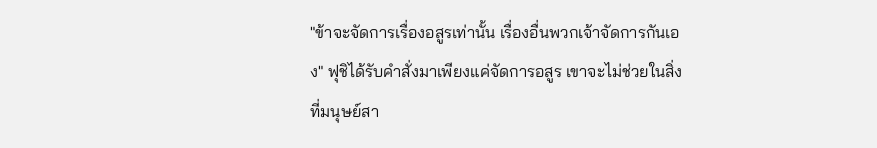"ข้าจะจัดการเรื่องอสูรเท่านั้น เรื่องอื่นพวกเจ้าจัดการกันเอง" ฟุชิได้รับคำสั่งมาเพียงแค่จัดการอสูร เขาจะไม่ช่วยในสิ่งที่มนุษย์สา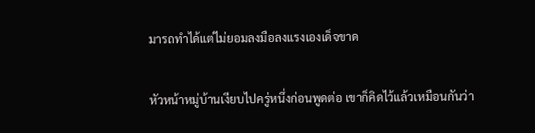มารถทำได้แต่ไม่ยอมลงมือลงแรงเองเด็จขาด

หัวหน้าหมู่บ้านเงียบไปครู่หนึ่งก่อนพูดต่อ เขาก็คิดไว้แล้วเหมือนกันว่า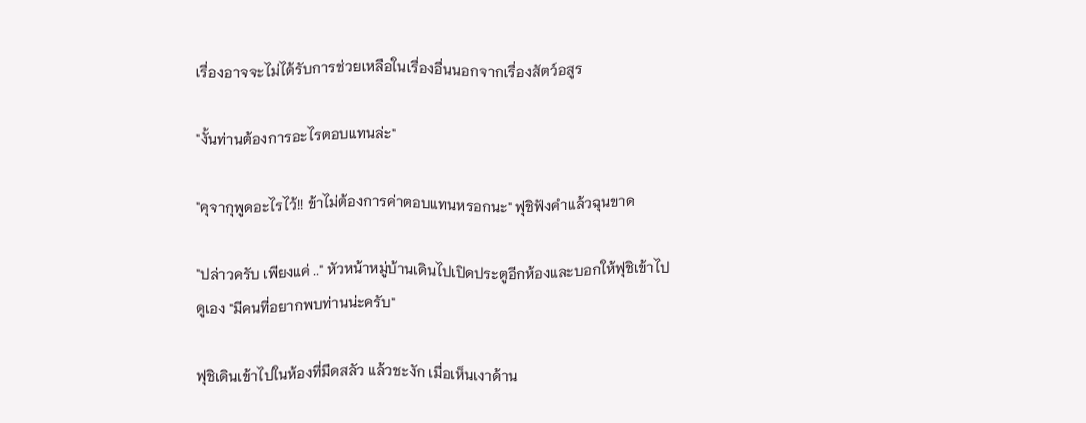เรื่องอาจจะไม่ได้รับการช่วยเหลือในเรื่องอื่นนอกจากเรื่องสัตว์อสูร

"งั้นท่านต้องการอะไรตอบแทนล่ะ"

"คุจากุพูดอะไรไว้!! ข้าไม่ต้องการค่าตอบแทนหรอกนะ" ฟุชิฟังคำแล้วฉุนขาด

"ปล่าวครับ เพียงแค่ .." หัวหน้าหมู่บ้านเดินไปเปิดประตูอีกห้องและบอกให้ฟุชิเข้าไปดูเอง "มีคนที่อยากพบท่านน่ะครับ"

ฟุชิเดินเข้าไปในห้องที่มืดสลัว แล้วชะงัก เมื่อเห็นเงาด้าน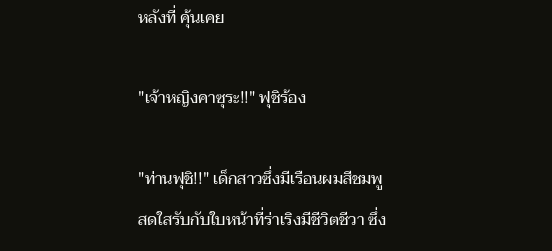หลังที่ คุ้นเคย

"เจ้าหญิงคาซุระ!!" ฟุชิร้อง

"ท่านฟุชิ!!" เด็กสาวซึ่งมีเรือนผมสีชมพูสดใสรับกับใบหน้าที่ร่าเริงมีชีวิตชีวา ซึ่ง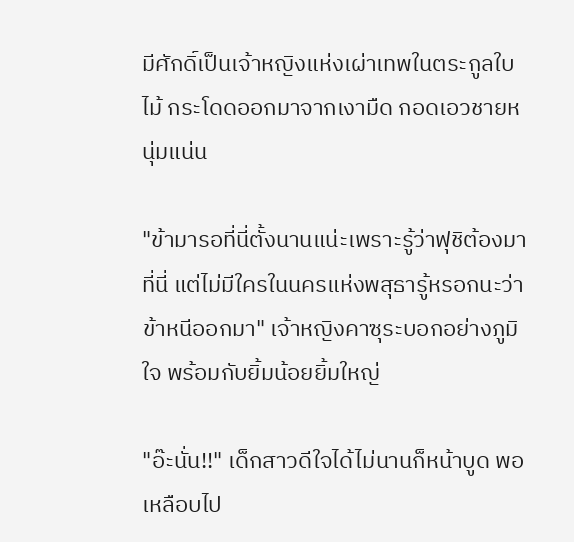มีศักดิ์เป็นเจ้าหญิงแห่งเผ่าเทพในตระกูลใบไม้ กระโดดออกมาจากเงามืด กอดเอวชายหนุ่มแน่น

"ข้ามารอที่นี่ตั้งนานแน่ะเพราะรู้ว่าฟุชิต้องมาที่นี่ แต่ไม่มีใครในนครแห่งพสุธารู้หรอกนะว่าข้าหนีออกมา" เจ้าหญิงคาซุระบอกอย่างภูมิใจ พร้อมกับยิ้มน้อยยิ้มใหญ่

"อ๊ะนั่น!!" เด็กสาวดีใจได้ไม่นานก็หน้าบูด พอเหลือบไป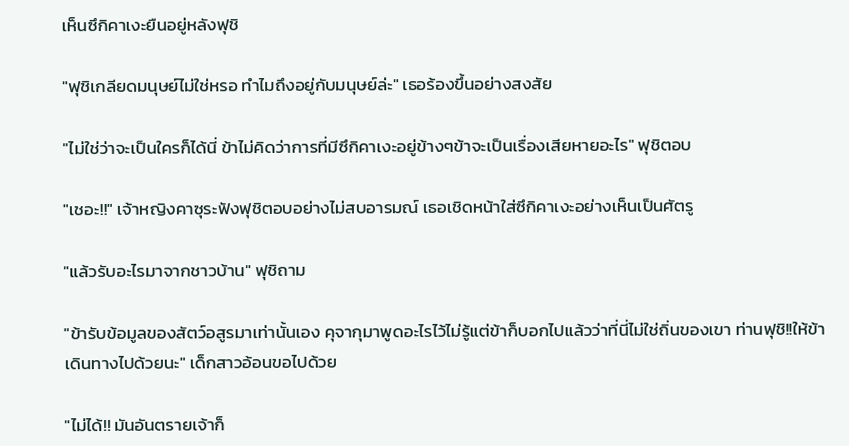เห็นซึกิคาเงะยืนอยู่หลังฟุชิ

"ฟุชิเกลียดมนุษย์ไม่ใช่หรอ ทำไมถึงอยู่กับมนุษย์ล่ะ" เธอร้องขึ้นอย่างสงสัย

"ไม่ใช่ว่าจะเป็นใครก็ได้นี่ ข้าไม่คิดว่าการที่มีซึกิคาเงะอยู่ข้างๆข้าจะเป็นเรื่องเสียหายอะไร" ฟุชิตอบ

"เชอะ!!" เจ้าหญิงคาซุระฟังฟุชิตอบอย่างไม่สบอารมณ์ เธอเชิดหน้าใส่ซึกิคาเงะอย่างเห็นเป็นศัตรู

"แล้วรับอะไรมาจากชาวบ้าน" ฟุชิถาม

"ข้ารับข้อมูลของสัตว์อสูรมาเท่านั้นเอง คุจากุมาพูดอะไรไว้ไม่รู้แต่ข้าก็บอกไปแล้วว่าที่นี่ไม่ใช่ถิ่นของเขา ท่านฟุชิ!!ให้ข้าเดินทางไปด้วยนะ" เด็กสาวอ้อนขอไปด้วย

"ไม่ได้!! มันอันตรายเจ้าก็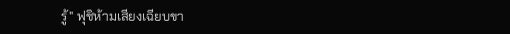รู้" ฟุชิห้ามเสียงเฉียบขา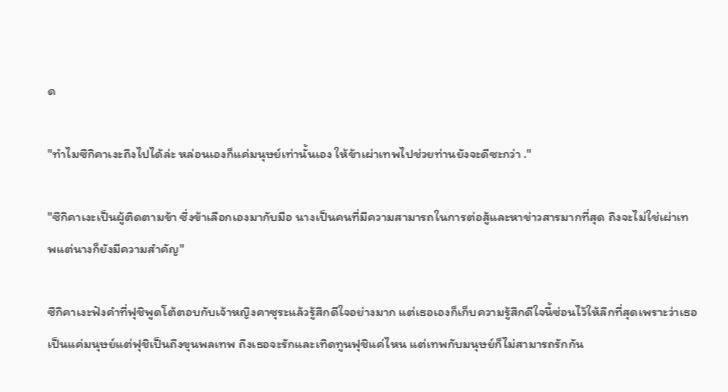ด

"ทำไมซึกิคาเงะถึงไปได้ล่ะ หล่อนเองก็แค่มนุษย์เท่านั้นเอง ให้ข้าเผ่าเทพไปช่วยท่านยังจะดีซะกว่า ."

"ซึกิคาเงะเป็นผู้ติดตามข้า ซึ่งข้าเลือกเองมากับมือ นางเป็นคนที่มีความสามารถในการต่อสู้และหาข่าวสารมากที่สุด ถึงจะไม่ใช่เผ่าเทพแต่นางก็ยังมีความสำคัญ"

ซึกิคาเงะฟังคำที่ฟุชิพูดโต้ตอบกับเจ้าหญิงคาซุระแล้วรู้สึกดีใจอย่างมาก แต่เธอเองก็เก็บความรู้สึกดีใจนี้ซ่อนไว้ให้ลึกที่สุดเพราะว่าเธอเป็นแค่มนุษย์แต่ฟุชิเป็นถึงขุนพลเทพ ถึงเธอจะรักและเทิดทูนฟุชิแค่ไหน แต่เทพกับมนุษย์ก็ไม่สามารถรักกัน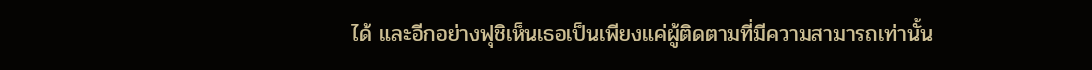ได้ และอีกอย่างฟุชิเห็นเธอเป็นเพียงแค่ผู้ติดตามที่มีความสามารถเท่านั้น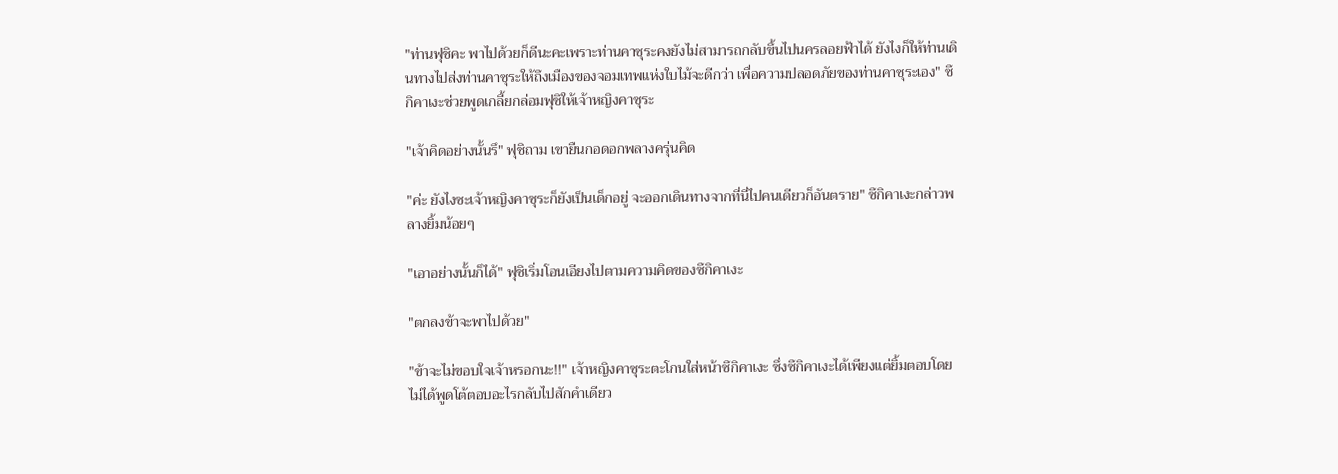"ท่านฟุชิคะ พาไปด้วยก็ดีนะคะเพราะท่านคาซุระคงยังไม่สามารถกลับขึ้นไปนครลอยฟ้าได้ ยังไงก็ให้ท่านเดินทางไปส่งท่านคาซุระให้ถึงเมืองของจอมเทพแห่งใบไม้จะดีกว่า เพื่อความปลอดภัยของท่านคาซุระเอง" ซึกิคาเงะช่วยพูดเกลี้ยกล่อมฟุชิให้เจ้าหญิงคาซุระ

"เจ้าคิดอย่างนั้นรึ" ฟุชิถาม เขายืนกอดอกพลางครุ่นคิด

"ค่ะ ยังไงซะเจ้าหญิงคาซุระก็ยังเป็นเด็กอยู่ จะออกเดินทางจากที่นี่ไปคนเดียวก็อันตราย" ซึกิคาเงะกล่าวพลางยิ้มน้อยๆ

"เอาอย่างนั้นก็ได้" ฟุชิเริ่มโอนเอียงไปตามความคิดของซึกิคาเงะ

"ตกลงข้าจะพาไปด้วย"

"ข้าจะไม่ขอบใจเจ้าหรอกนะ!!" เจ้าหญิงคาซุระตะโกนใส่หน้าซึกิคาเงะ ซึ่งซึกิคาเงะได้เพียงแต่ยิ้มตอบโดยไม่ได้พูดโต้ตอบอะไรกลับไปสักคำเดียว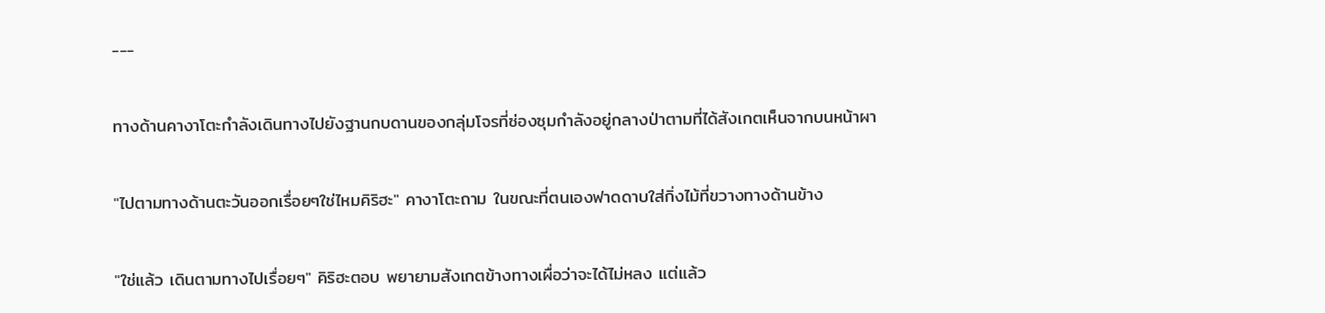---

ทางด้านคางาโตะกำลังเดินทางไปยังฐานกบดานของกลุ่มโจรที่ซ่องซุมกำลังอยู่กลางป่าตามที่ได้สังเกตเห็นจากบนหน้าผา

"ไปตามทางด้านตะวันออกเรื่อยๆใช่ไหมคิริฮะ" คางาโตะถาม ในขณะที่ตนเองฟาดดาบใส่กิ่งไม้ที่ขวางทางด้านข้าง

"ใช่แล้ว เดินตามทางไปเรื่อยๆ" คิริฮะตอบ พยายามสังเกตข้างทางเผื่อว่าจะได้ไม่หลง แต่แล้ว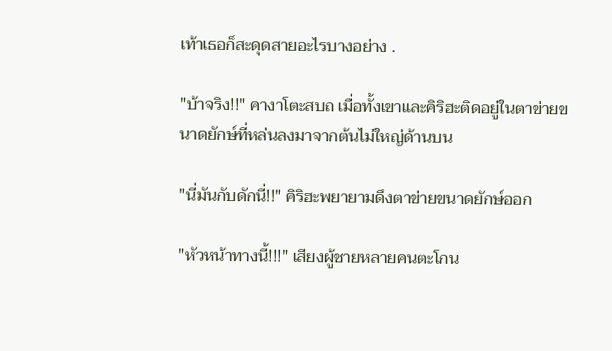เท้าเธอก็สะดุดสายอะไรบางอย่าง .

"บ้าจริง!!" คางาโตะสบถ เมื่อทั้งเขาและคิริฮะติดอยู่ในตาข่ายขนาดยักษ์ที่หล่นลงมาจากต้นไม่ใหญ่ด้านบน

"นี่มันกับดักนี่!!" คิริฮะพยายามดึงตาข่ายขนาดยักษ์ออก

"หัวหน้าทางนี้!!!" เสียงผู้ชายหลายคนตะโกน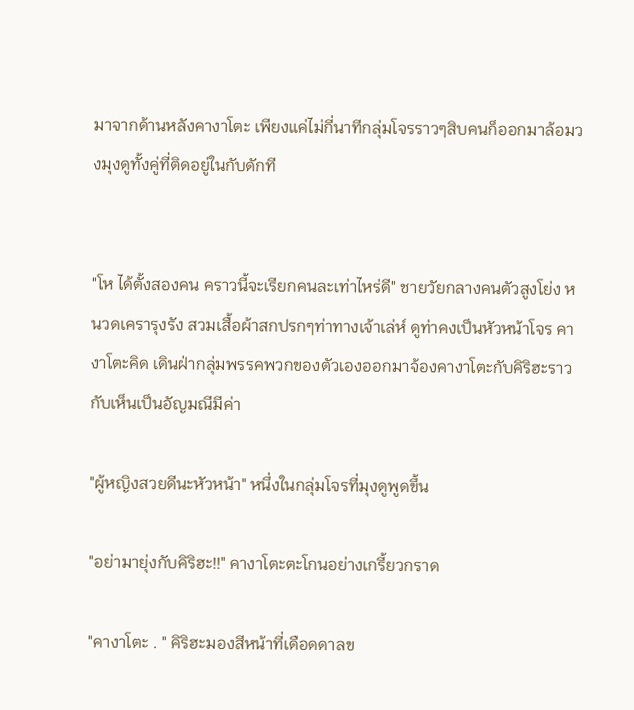มาจากด้านหลังคางาโตะ เพียงแค่ไม่กี่นาทีกลุ่มโจรราวๆสิบคนก็ออกมาล้อมวงมุงดูทั้งคู่ที่ติดอยู่ในกับดักที


"โห ได้ตั้งสองคน คราวนี้จะเรียกคนละเท่าไหร่ดี" ชายวัยกลางคนตัวสูงโย่ง หนวดเครารุงรัง สวมเสื้อผ้าสกปรกๆท่าทางเจ้าเล่ห์ ดูท่าคงเป็นหัวหน้าโจร คางาโตะคิด เดินฝ่ากลุ่มพรรคพวกของตัวเองออกมาจ้องคางาโตะกับคิริฮะราวกับเห็นเป็นอัญมณีมีค่า

"ผู้หญิงสวยดีนะหัวหน้า" หนึ่งในกลุ่มโจรที่มุงดูพูดขึ้น

"อย่ามายุ่งกับคิริฮะ!!" คางาโตะตะโกนอย่างเกรี้ยวกราด

"คางาโตะ . " คิริฮะมองสีหน้าที่เดือดดาลข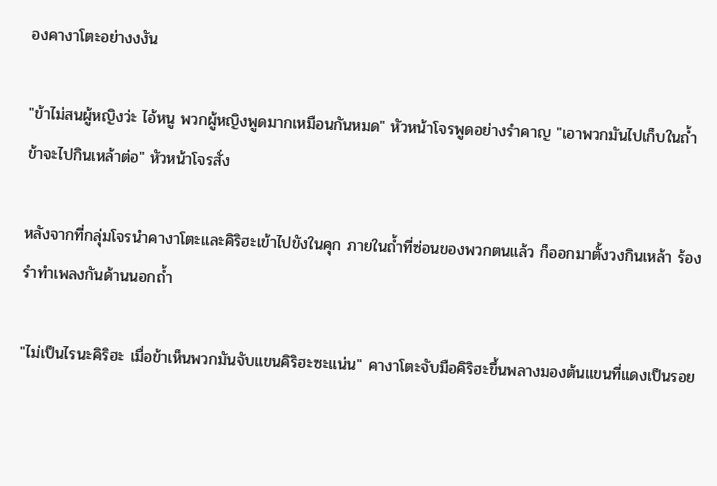องคางาโตะอย่างงงัน

"ข้าไม่สนผู้หญิงว่ะ ไอ้หนู พวกผู้หญิงพูดมากเหมือนกันหมด" หัวหน้าโจรพูดอย่างรำคาญ "เอาพวกมันไปเก็บในถ้ำ ข้าจะไปกินเหล้าต่อ" หัวหน้าโจรสั่ง

หลังจากที่กลุ่มโจรนำคางาโตะและคิริฮะเข้าไปขังในคุก ภายในถ้ำที่ซ่อนของพวกตนแล้ว ก็ออกมาตั้งวงกินเหล้า ร้องรำทำเพลงกันด้านนอกถ้ำ

"ไม่เป็นไรนะคิริฮะ เมื่อข้าเห็นพวกมันจับแขนคิริฮะซะแน่น" คางาโตะจับมือคิริฮะขึ้นพลางมองต้นแขนที่แดงเป็นรอย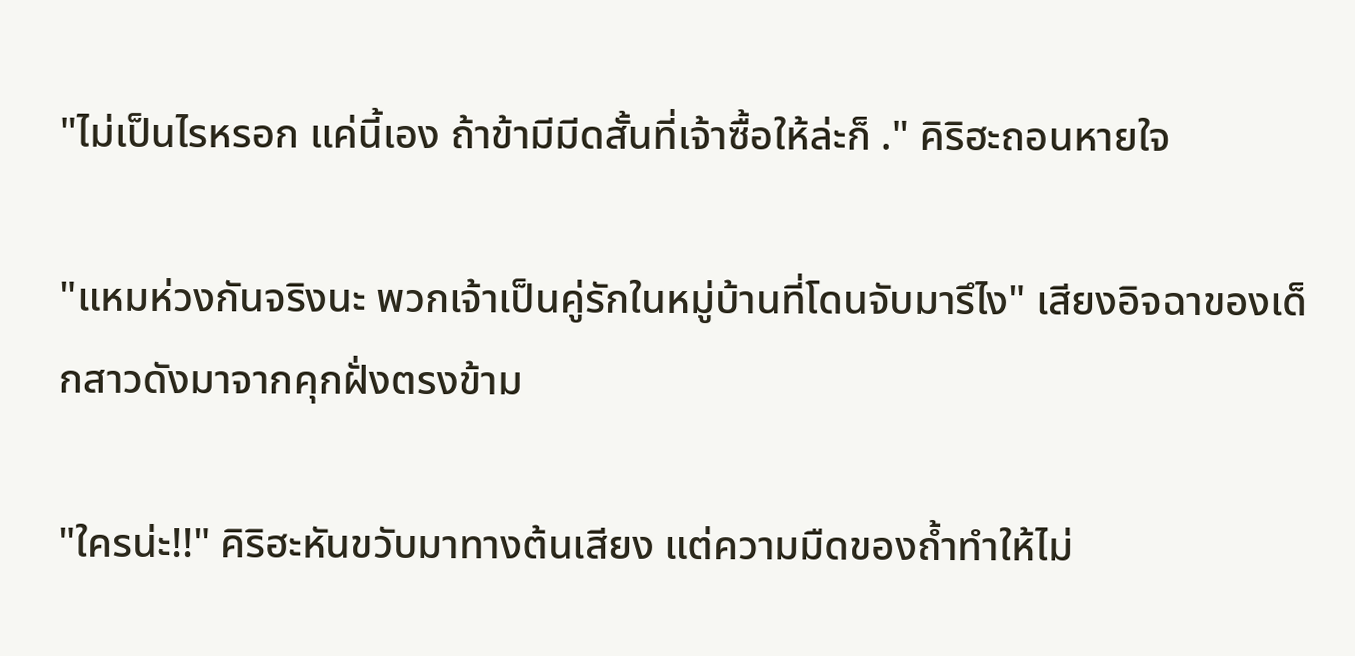"ไม่เป็นไรหรอก แค่นี้เอง ถ้าข้ามีมีดสั้นที่เจ้าซื้อให้ล่ะก็ ." คิริฮะถอนหายใจ

"แหมห่วงกันจริงนะ พวกเจ้าเป็นคู่รักในหมู่บ้านที่โดนจับมารึไง" เสียงอิจฉาของเด็กสาวดังมาจากคุกฝั่งตรงข้าม

"ใครน่ะ!!" คิริฮะหันขวับมาทางต้นเสียง แต่ความมืดของถ้ำทำให้ไม่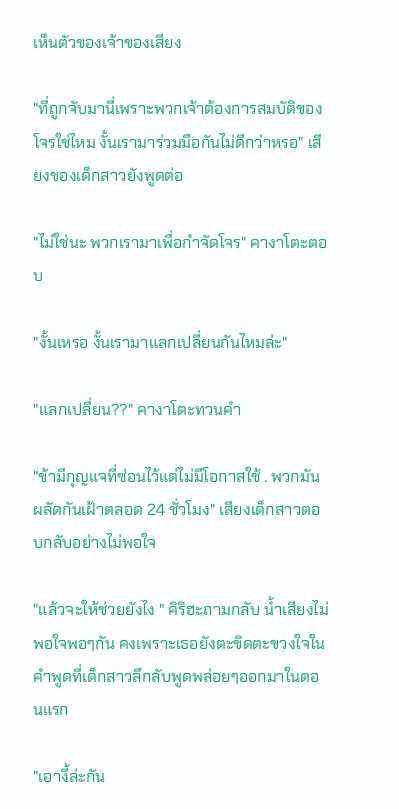เห็นตัวของเจ้าของเสียง

"ที่ถูกจับมานี่เพราะพวกเจ้าต้องการสมบัติของโจรใช่ไหม งั้นเรามาร่วมมือกันไม่ดีกว่าหรอ" เสียงของเด็กสาวยังพูดต่อ

"ไม่ใช่นะ พวกเรามาเพื่อกำจัดโจร" คางาโตะตอบ

"งั้นเหรอ งั้นเรามาแลกเปลี่ยนกันไหมล่ะ"

"แลกเปลี่ยน??" คางาโตะทวนคำ

"ข้ามีกุญแจที่ซ่อนไว้แต่ไม่มีโอกาสใช้ . พวกมันผลัดกันเฝ้าตลอด 24 ชั่วโมง" เสียงเด็กสาวตอบกลับอย่างไม่พอใจ

"แล้วจะให้ช่วยยังไง " คิริฮะถามกลับ น้ำเสียงไม่พอใจพอๆกัน คงเพราะเธอยังตะขิดตะขวงใจในคำพูดที่เด็กสาวลึกลับพูดพล่อยๆออกมาในตอนแรก

"เอางี้ล่ะกัน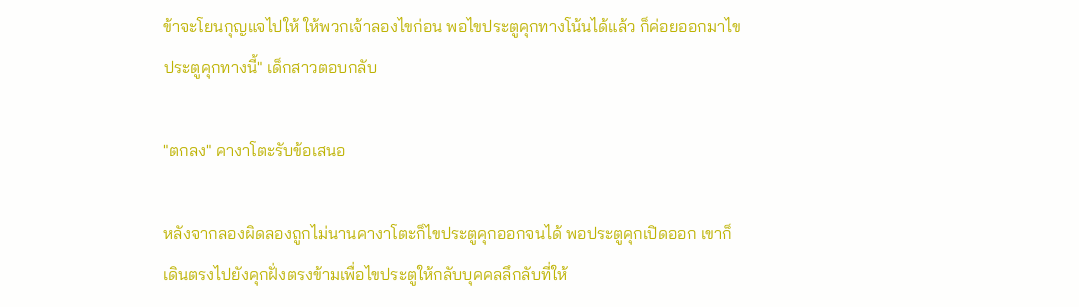ข้าจะโยนกุญแจไปให้ ให้พวกเจ้าลองไขก่อน พอไขประตูคุกทางโน้นได้แล้ว ก็ค่อยออกมาไขประตูคุกทางนี้" เด็กสาวตอบกลับ

"ตกลง" คางาโตะรับข้อเสนอ

หลังจากลองผิดลองถูกไม่นานคางาโตะก็ไขประตูคุกออกจนได้ พอประตูคุกเปิดออก เขาก็เดินตรงไปยังคุกฝั่งตรงข้ามเพื่อไขประตูให้กลับบุคคลลึกลับที่ให้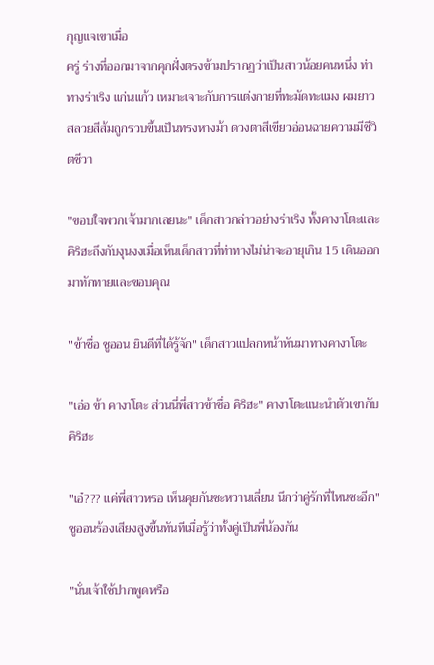กุญแจเขาเมื่อ
ครู่ ร่างที่ออกมาจากคุกฝั่งตรงข้ามปรากฏว่าเป็นสาวน้อยคนหนึ่ง ท่าทางร่าเริง แก่นแก้ว เหมาะเจาะกับการแต่งกายที่ทะมัดทะแมง ผมยาวสลวยสีส้มถูกรวบขึ้นเป็นทรงหางม้า ดวงตาสีเขียวอ่อนฉายความมีชีวิตชีวา

"ขอบใจพวกเจ้ามากเลยนะ" เด็กสาวกล่าวอย่างร่าเริง ทั้งคางาโตะและคิริฮะถึงกับงุนงงเมื่อเห็นเด็กสาวที่ท่าทางไม่น่าจะอายุเกิน 15 เดินออกมาทักทายและขอบคุณ

"ข้าชื่อ ชูออน ยินดีที่ได้รู้จัก" เด็กสาวแปลกหน้าหันมาทางคางาโตะ

"เอ่อ ข้า คางาโตะ ส่วนนี่พี่สาวข้าชื่อ คิริฮะ" คางาโตะแนะนำตัวเขากับคิริฮะ

"เอ๋??? แค่พี่สาวหรอ เห็นคุยกันซะหวานเลี่ยน นึกว่าคู่รักที่ไหนซะอีก" ชูออนร้องเสียงสูงขึ้นทันทีเมื่อรู้ว่าทั้งคู่เป็นพี่น้องกัน

"นั่นเจ้าใช้ปากพูดหรือ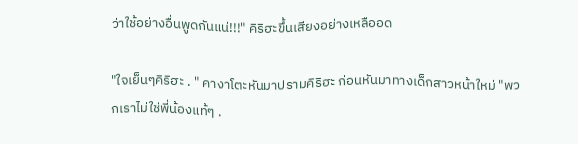ว่าใช้อย่างอื่นพูดกันแน่!!!" คิริฮะขึ้นเสียงอย่างเหลืออด

"ใจเย็นๆคิริฮะ . " คางาโตะหันมาปรามคิริฮะ ก่อนหันมาทางเด็กสาวหน้าใหม่ "พวกเราไม่ใช่พี่น้องแท้ๆ .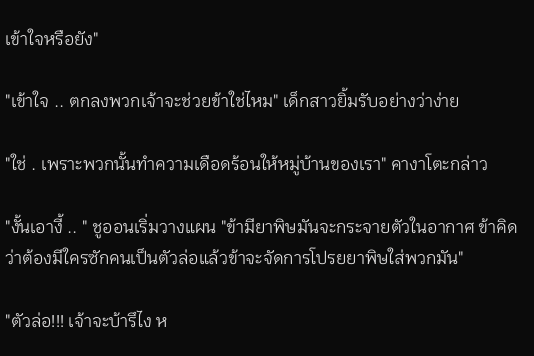เข้าใจหรือยัง"

"เข้าใจ .. ตกลงพวกเจ้าจะช่วยข้าใช่ไหม" เด็กสาวยิ้มรับอย่างว่าง่าย

"ใช่ . เพราะพวกนั้นทำความเดือดร้อนให้หมู่บ้านของเรา" คางาโตะกล่าว

"งั้นเอางี้ .. " ชูออนเริ่มวางแผน "ข้ามียาพิษมันจะกระจายตัวในอากาศ ข้าคิดว่าต้องมีใครซักคนเป็นตัวล่อแล้วข้าจะจัดการโปรยยาพิษใส่พวกมัน"

"ตัวล่อ!!! เจ้าจะบ้ารึไง ห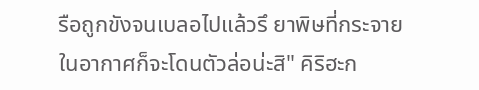รือถูกขังจนเบลอไปแล้วรึ ยาพิษที่กระจายในอากาศก็จะโดนตัวล่อน่ะสิ" คิริฮะก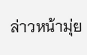ล่าวหน้ามุ่ย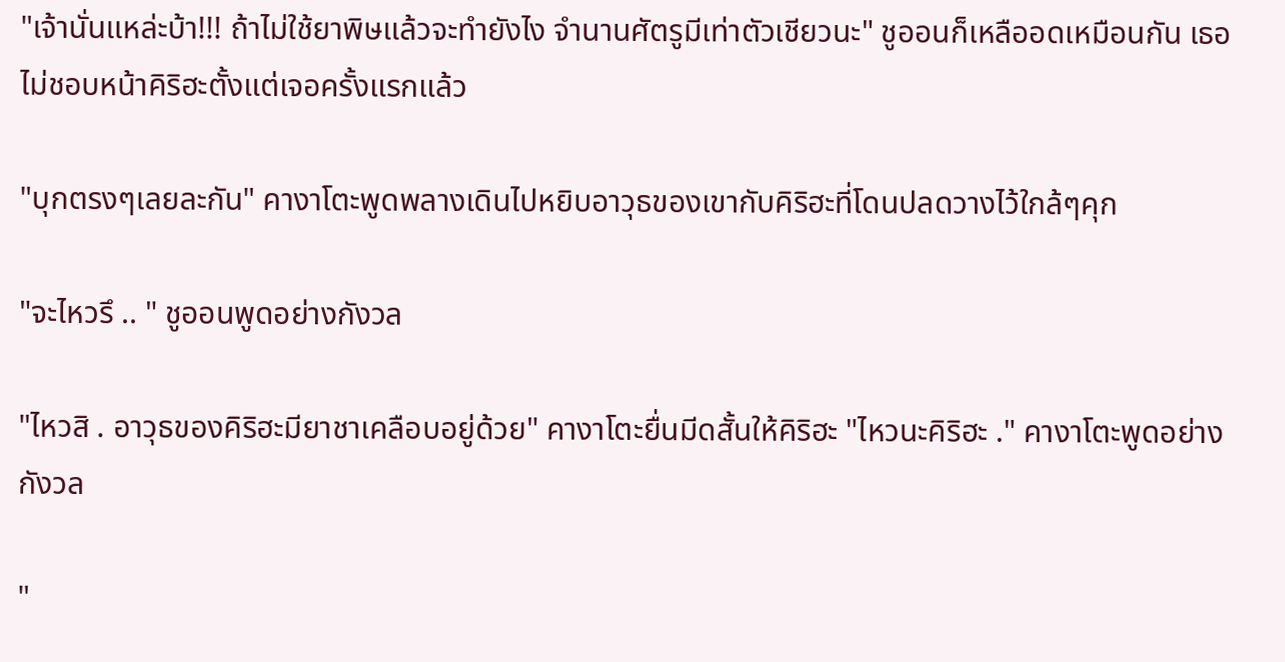"เจ้านั่นแหล่ะบ้า!!! ถ้าไม่ใช้ยาพิษแล้วจะทำยังไง จำนานศัตรูมีเท่าตัวเชียวนะ" ชูออนก็เหลืออดเหมือนกัน เธอไม่ชอบหน้าคิริฮะตั้งแต่เจอครั้งแรกแล้ว

"บุกตรงๆเลยละกัน" คางาโตะพูดพลางเดินไปหยิบอาวุธของเขากับคิริฮะที่โดนปลดวางไว้ใกล้ๆคุก

"จะไหวรึ .. " ชูออนพูดอย่างกังวล

"ไหวสิ . อาวุธของคิริฮะมียาชาเคลือบอยู่ด้วย" คางาโตะยื่นมีดสั้นให้คิริฮะ "ไหวนะคิริฮะ ." คางาโตะพูดอย่างกังวล

"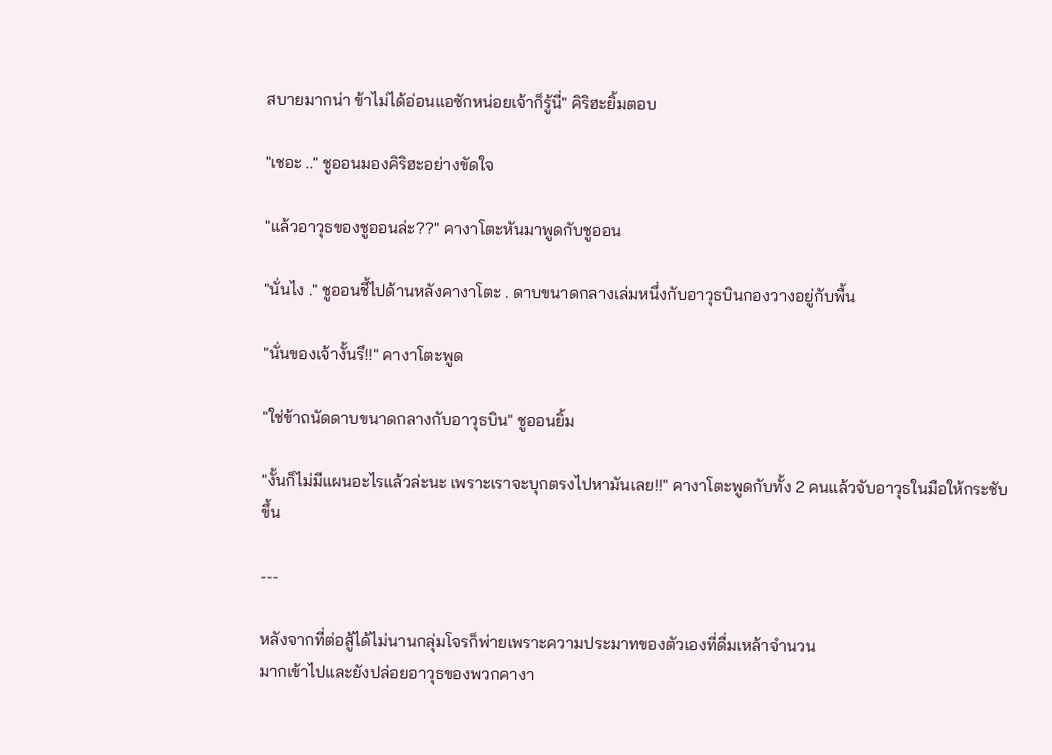สบายมากน่า ข้าไม่ได้อ่อนแอซักหน่อยเจ้าก็รู้นี่" คิริฮะยิ้มตอบ

"เชอะ .." ชูออนมองคิริฮะอย่างขัดใจ

"แล้วอาวุธของชูออนล่ะ??" คางาโตะหันมาพูดกับชูออน

"นั่นไง ." ชูออนชี้ไปด้านหลังคางาโตะ . ดาบขนาดกลางเล่มหนึ่งกับอาวุธบินกองวางอยู่กับพื้น

"นั่นของเจ้างั้นรึ!!" คางาโตะพูด

"ใช่ข้าถนัดดาบขนาดกลางกับอาวุธบิน" ชูออนยิ้ม

"งั้นก็ไม่มีแผนอะไรแล้วล่ะนะ เพราะเราจะบุกตรงไปหามันเลย!!" คางาโตะพูดกับทั้ง 2 คนแล้วจับอาวุธในมือให้กระชับขึ้น

---

หลังจากที่ต่อสู้ได้ไม่นานกลุ่มโจรก็พ่ายเพราะความประมาทของตัวเองที่ดื่มเหล้าจำนวน
มากเข้าไปและยังปล่อยอาวุธของพวกคางา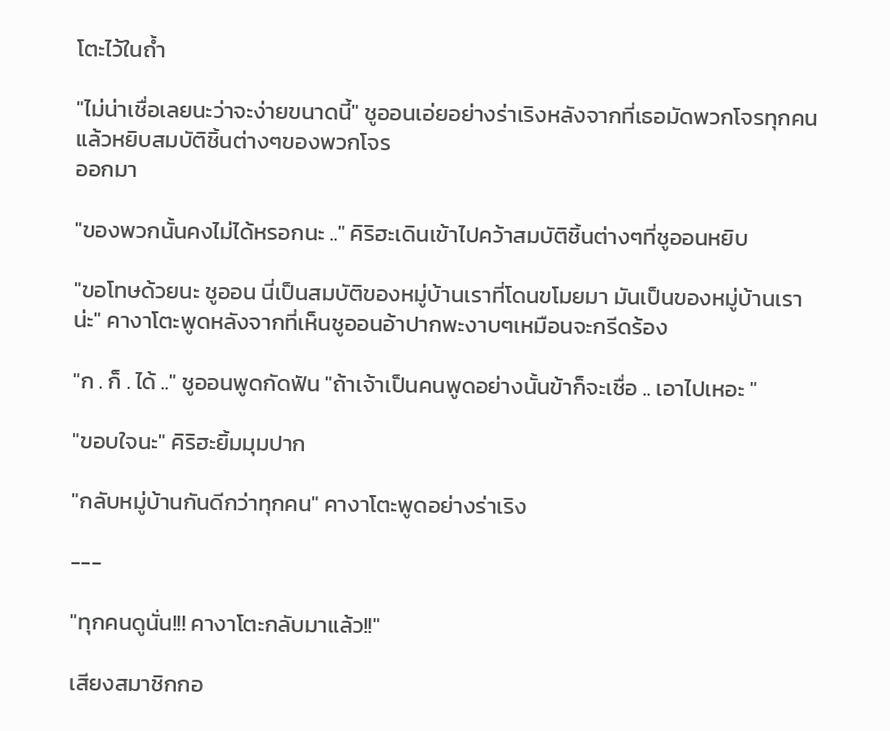โตะไว้ในถ้ำ

"ไม่น่าเชื่อเลยนะว่าจะง่ายขนาดนี้" ชูออนเอ่ยอย่างร่าเริงหลังจากที่เธอมัดพวกโจรทุกคนแล้วหยิบสมบัติชิ้นต่างๆของพวกโจร
ออกมา

"ของพวกนั้นคงไม่ได้หรอกนะ .." คิริฮะเดินเข้าไปคว้าสมบัติชิ้นต่างๆที่ชูออนหยิบ

"ขอโทษด้วยนะ ชูออน นี่เป็นสมบัติของหมู่บ้านเราที่โดนขโมยมา มันเป็นของหมู่บ้านเราน่ะ" คางาโตะพูดหลังจากที่เห็นชูออนอ้าปากพะงาบๆเหมือนจะกรีดร้อง

"ก . ก็ . ได้ .." ชูออนพูดกัดฟัน "ถ้าเจ้าเป็นคนพูดอย่างนั้นข้าก็จะเชื่อ .. เอาไปเหอะ "

"ขอบใจนะ" คิริฮะยิ้มมุมปาก

"กลับหมู่บ้านกันดีกว่าทุกคน" คางาโตะพูดอย่างร่าเริง

---

"ทุกคนดูนั่น!!! คางาโตะกลับมาแล้ว!!"

เสียงสมาชิกกอ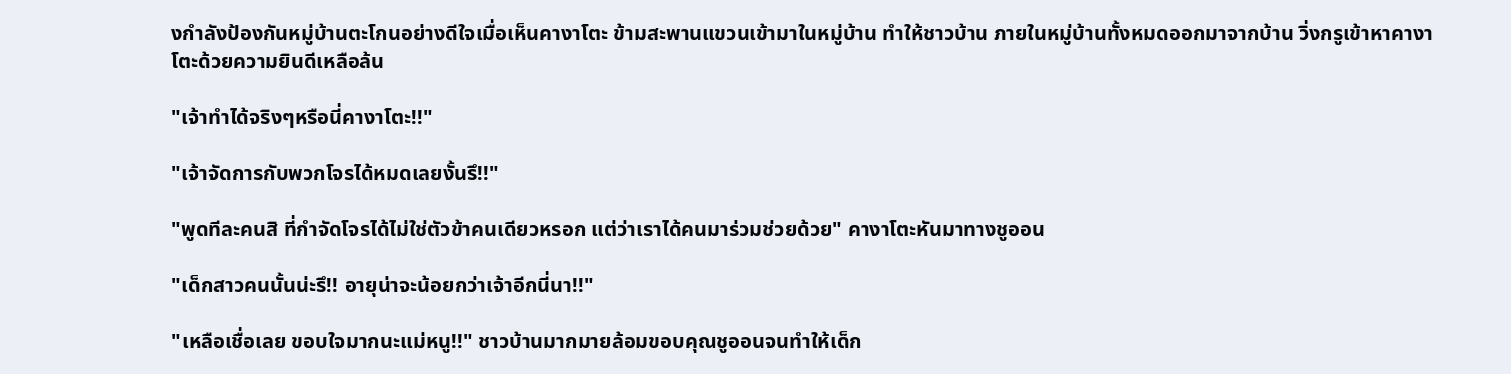งกำลังป้องกันหมู่บ้านตะโกนอย่างดีใจเมื่อเห็นคางาโตะ ข้ามสะพานแขวนเข้ามาในหมู่บ้าน ทำให้ชาวบ้าน ภายในหมู่บ้านทั้งหมดออกมาจากบ้าน วิ่งกรูเข้าหาคางาโตะด้วยความยินดีเหลือล้น

"เจ้าทำได้จริงๆหรือนี่คางาโตะ!!"

"เจ้าจัดการกับพวกโจรได้หมดเลยงั้นรึ!!"

"พูดทีละคนสิ ที่กำจัดโจรได้ไม่ใช่ตัวข้าคนเดียวหรอก แต่ว่าเราได้คนมาร่วมช่วยด้วย" คางาโตะหันมาทางชูออน

"เด็กสาวคนนั้นน่ะรึ!! อายุน่าจะน้อยกว่าเจ้าอีกนี่นา!!"

"เหลือเชื่อเลย ขอบใจมากนะแม่หนู!!" ชาวบ้านมากมายล้อมขอบคุณชูออนจนทำให้เด็ก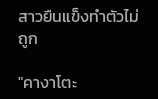สาวยืนแข็งทำตัวไม่ถูก

"คางาโตะ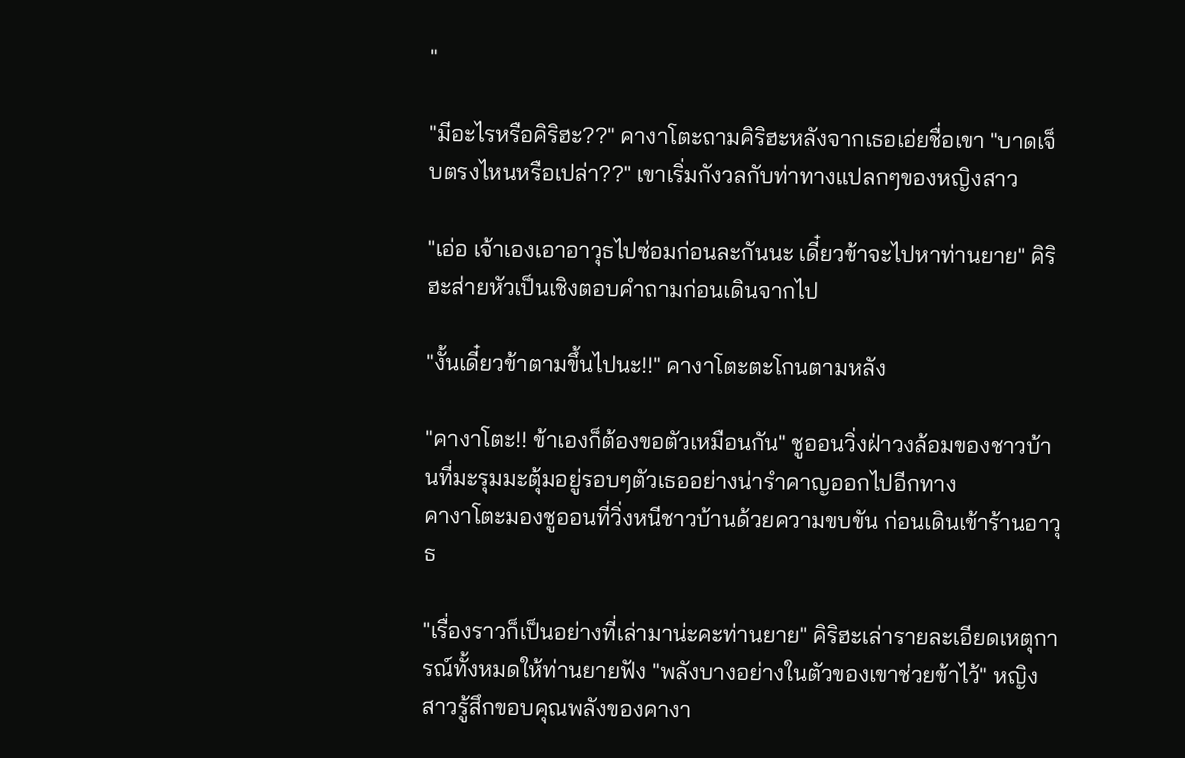"

"มีอะไรหรือคิริฮะ??" คางาโตะถามคิริฮะหลังจากเธอเอ่ยชื่อเขา "บาดเจ็บตรงไหนหรือเปล่า??" เขาเริ่มกังวลกับท่าทางแปลกๆของหญิงสาว

"เอ่อ เจ้าเองเอาอาวุธไปซ่อมก่อนละกันนะ เดี๋ยวข้าจะไปหาท่านยาย" คิริฮะส่ายหัวเป็นเชิงตอบคำถามก่อนเดินจากไป

"งั้นเดี๋ยวข้าตามขึ้นไปนะ!!" คางาโตะตะโกนตามหลัง

"คางาโตะ!! ข้าเองก็ต้องขอตัวเหมือนกัน" ชูออนวิ่งฝ่าวงล้อมของชาวบ้านที่มะรุมมะตุ้มอยู่รอบๆตัวเธออย่างน่ารำคาญออกไปอีกทาง
คางาโตะมองชูออนที่วิ่งหนีชาวบ้านด้วยความขบขัน ก่อนเดินเข้าร้านอาวุธ

"เรื่องราวก็เป็นอย่างที่เล่ามาน่ะคะท่านยาย" คิริฮะเล่ารายละเอียดเหตุการณ์ทั้งหมดให้ท่านยายฟัง "พลังบางอย่างในตัวของเขาช่วยข้าไว้" หญิงสาวรู้สึกขอบคุณพลังของคางา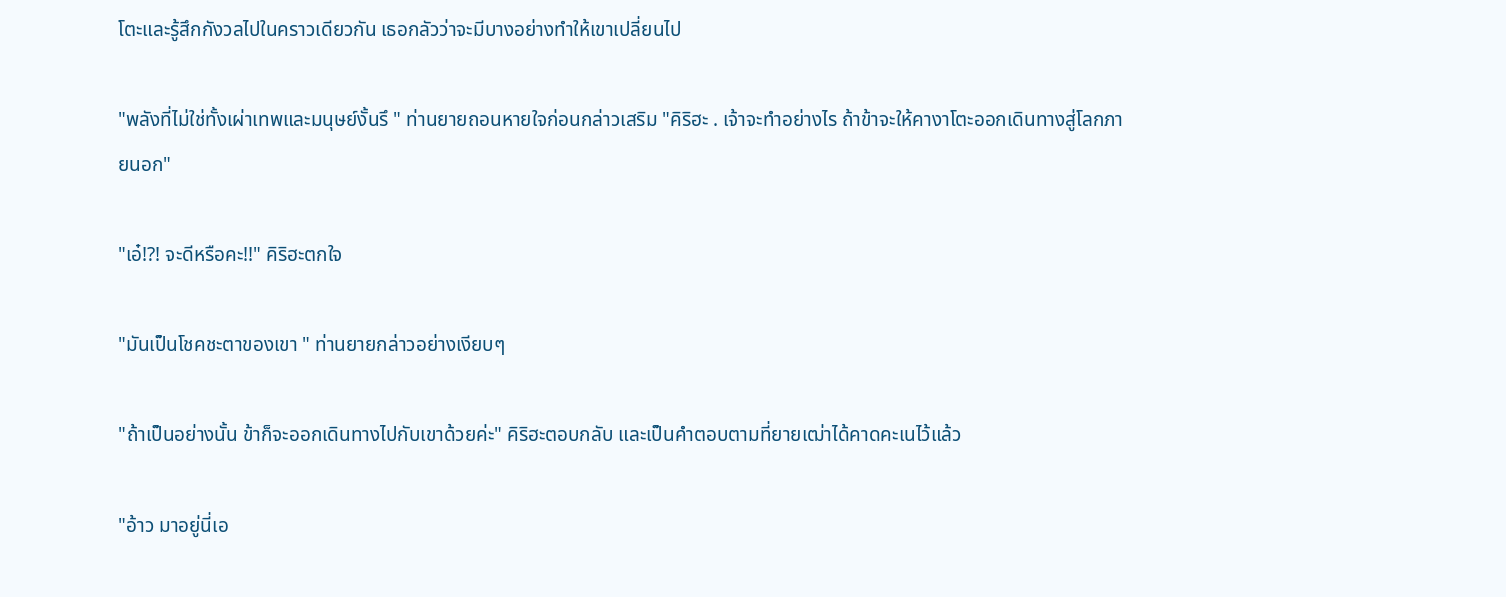โตะและรู้สึกกังวลไปในคราวเดียวกัน เธอกลัวว่าจะมีบางอย่างทำให้เขาเปลี่ยนไป

"พลังที่ไม่ใช่ทั้งเผ่าเทพและมนุษย์งั้นรึ " ท่านยายถอนหายใจก่อนกล่าวเสริม "คิริฮะ . เจ้าจะทำอย่างไร ถ้าข้าจะให้คางาโตะออกเดินทางสู่โลกภายนอก"

"เอ๋!?! จะดีหรือคะ!!" คิริฮะตกใจ

"มันเป็นโชคชะตาของเขา " ท่านยายกล่าวอย่างเงียบๆ

"ถ้าเป็นอย่างนั้น ข้าก็จะออกเดินทางไปกับเขาด้วยค่ะ" คิริฮะตอบกลับ และเป็นคำตอบตามที่ยายเฒ่าได้คาดคะเนไว้แล้ว

"อ้าว มาอยู่นี่เอ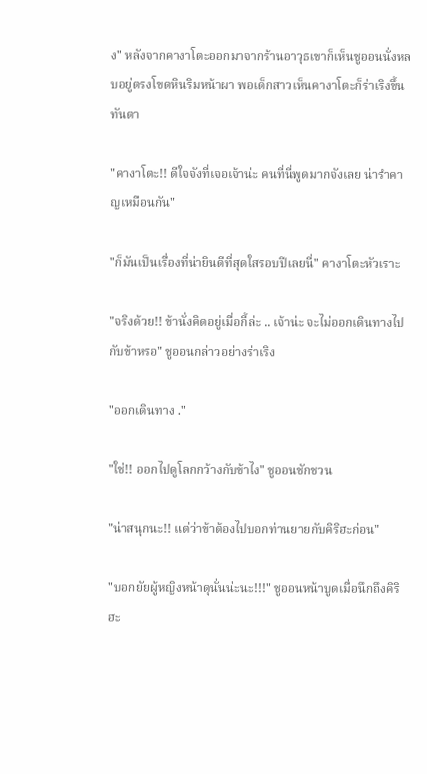ง" หลังจากคางาโตะออกมาจากร้านอาวุธเขาก็เห็นชูออนนั่งหลบอยู่ตรงโขดหินริมหน้าผา พอเด็กสาวเห็นคางาโตะก็ร่าเริงขึ้นทันตา

"คางาโตะ!! ดีใจจังที่เจอเจ้าน่ะ คนที่นี่พูดมากจังเลย น่ารำคาญเหมือนกัน"

"ก็มันเป็นเรื่องที่น่ายินดีที่สุดใสรอบปีเลยนี่" คางาโตะหัวเราะ

"จริงด้วย!! ข้านั่งคิดอยู่เมื่อกี้ล่ะ .. เจ้าน่ะ จะไม่ออกเดินทางไปกับข้าหรอ" ชูออนกล่าวอย่างร่าเริง

"ออกเดินทาง ."

"ใช่!! ออกไปดูโลกกว้างกับข้าไง" ชูออนชักชวน

"น่าสนุกนะ!! แต่ว่าข้าต้องไปบอกท่านยายกับคิริฮะก่อน"

"บอกยัยผู้หญิงหน้าดุนั่นน่ะนะ!!!" ชูออนหน้าบูดเมื่อนึกถึงคิริฮะ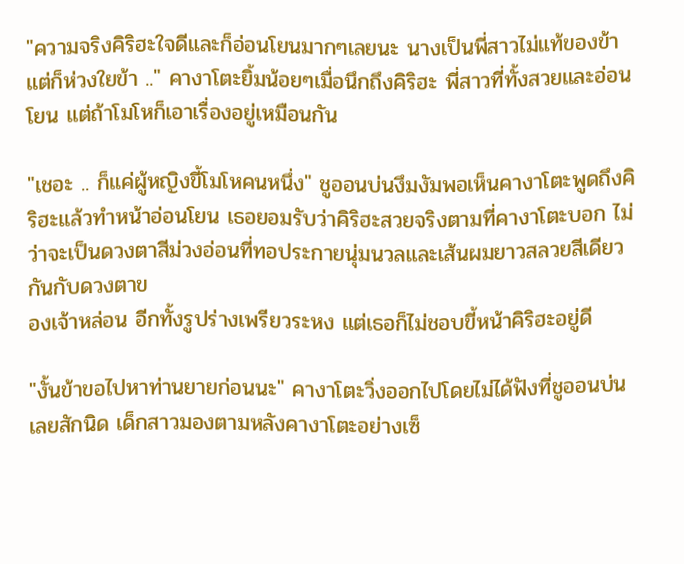"ความจริงคิริฮะใจดีและก็อ่อนโยนมากๆเลยนะ นางเป็นพี่สาวไม่แท้ของข้าแต่ก็ห่วงใยข้า .." คางาโตะยิ้มน้อยๆเมื่อนึกถึงคิริฮะ พี่สาวที่ทั้งสวยและอ่อนโยน แต่ถ้าโมโหก็เอาเรื่องอยู่เหมือนกัน

"เชอะ .. ก็แค่ผู้หญิงขี้โมโหคนหนึ่ง" ชูออนบ่นงึมงัมพอเห็นคางาโตะพูดถึงคิริฮะแล้วทำหน้าอ่อนโยน เธอยอมรับว่าคิริฮะสวยจริงตามที่คางาโตะบอก ไม่ว่าจะเป็นดวงตาสีม่วงอ่อนที่ทอประกายนุ่มนวลและเส้นผมยาวสลวยสีเดียวกันกับดวงตาข
องเจ้าหล่อน อีกทั้งรูปร่างเพรียวระหง แต่เธอก็ไม่ชอบขี้หน้าคิริฮะอยู่ดี

"งั้นข้าขอไปหาท่านยายก่อนนะ" คางาโตะวิ่งออกไปโดยไม่ได้ฟังที่ชูออนบ่นเลยสักนิด เด็กสาวมองตามหลังคางาโตะอย่างเซ็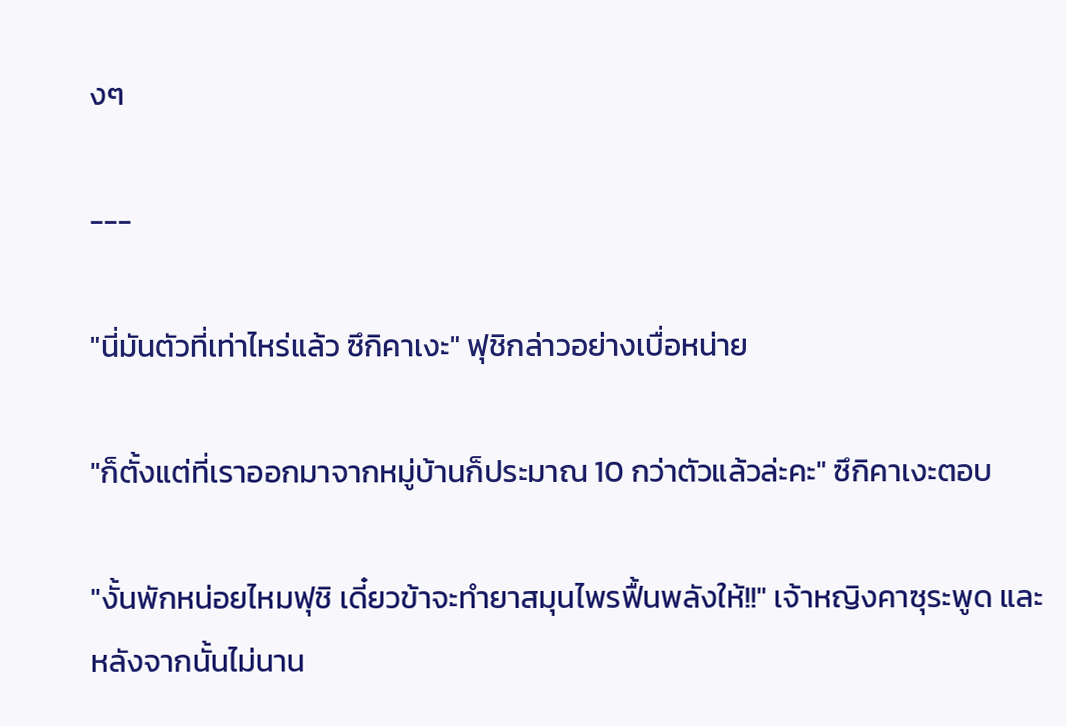งๆ

---

"นี่มันตัวที่เท่าไหร่แล้ว ซึกิคาเงะ" ฟุชิกล่าวอย่างเบื่อหน่าย

"ก็ตั้งแต่ที่เราออกมาจากหมู่บ้านก็ประมาณ 10 กว่าตัวแล้วล่ะคะ" ซึกิคาเงะตอบ

"งั้นพักหน่อยไหมฟุชิ เดี๋ยวข้าจะทำยาสมุนไพรฟื้นพลังให้!!" เจ้าหญิงคาซุระพูด และหลังจากนั้นไม่นาน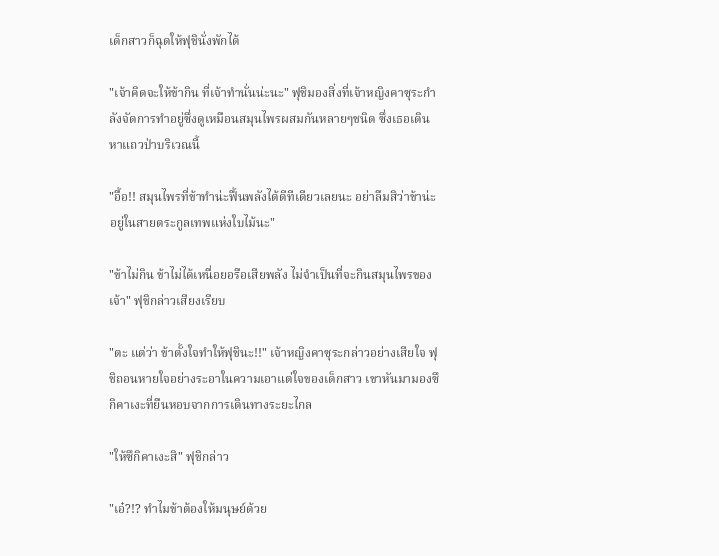เด็กสาวก็ฉุดให้ฟุชินั่งพักได้

"เจ้าคิดจะให้ข้ากิน ที่เจ้าทำนั่นน่ะนะ" ฟุชิมองสิ่งที่เจ้าหญิงคาซุระกำลังจัดการทำอยู่ซึ่งดูเหมือนสมุนไพรผสมกันหลายๆชนิด ซึ่งเธอเดินหาแถวป่าบริเวณนี้

"อื้อ!! สมุนไพรที่ข้าทำน่ะฟื้นพลังได้ดีทีเดียวเลยนะ อย่าลืมสิว่าข้าน่ะอยู่ในสายตระกูลเทพแห่งใบไม้นะ"

"ข้าไม่กิน ข้าไม่ได้เหนื่อยอรือเสียพลัง ไม่จำเป็นที่จะกินสมุนไพรของเจ้า" ฟุชิกล่าวเสียงเรียบ

"ตะ แต่ว่า ข้าตั้งใจทำให้ฟุชินะ!!" เจ้าหญิงคาซุระกล่าวอย่างเสียใจ ฟุชิถอนหายใจอย่างระอาในความเอาแต่ใจของเด็กสาว เขาหันมามองซึกิคาเงะที่ยืนหอบจากการเดินทางระยะไกล

"ให้ซึกิคาเงะสิ" ฟุชิกล่าว

"เอ๋?!? ทำไมข้าต้องให้มนุษย์ด้วย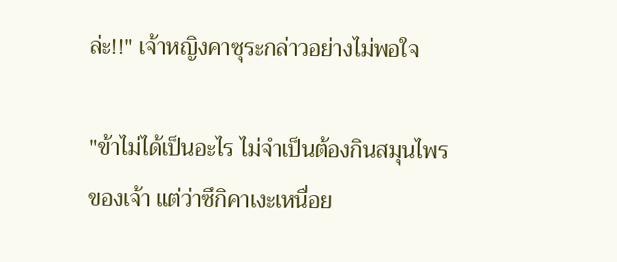ล่ะ!!" เจ้าหญิงคาซุระกล่าวอย่างไม่พอใจ

"ข้าไม่ได้เป็นอะไร ไม่จำเป็นต้องกินสมุนไพรของเจ้า แต่ว่าซึกิคาเงะเหนื่อย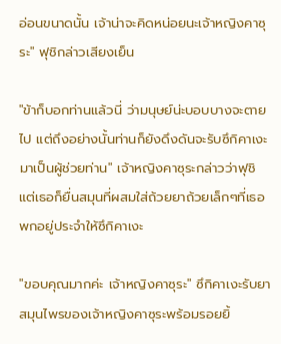อ่อนขนาดนั้น เจ้าน่าจะคิดหน่อยนะเจ้าหญิงคาซุระ" ฟุชิกล่าวเสียงเย็น

"ข้าก็บอกท่านแล้วนี่ ว่ามนุษย์น่ะบอบบางจะตายไป แต่ถึงอย่างนั้นท่านก็ยังดึงดันจะรับซึกิคาเงะมาเป็นผู้ช่วยท่าน" เจ้าหญิงคาซุระกล่าวว่าฟุชิ แต่เธอก็ยื่นสมุนที่ผสมใส่ถ้วยยาถ้วยเล็กๆที่เธอพกอยู่ประจำให้ซึกิคาเงะ

"ขอบคุณมากค่ะ เจ้าหญิงคาซุระ" ซึกิคาเงะรับยาสมุนไพรของเจ้าหญิงคาซุระพร้อมรอยยิ้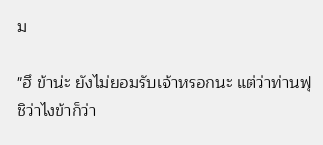ม

"ฮึ ข้าน่ะ ยังไม่ยอมรับเจ้าหรอกนะ แต่ว่าท่านฟุชิว่าไงข้าก็ว่า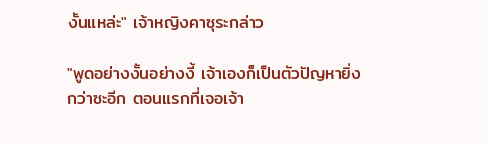งั้นแหล่ะ" เจ้าหญิงคาซุระกล่าว

"พูดอย่างงั้นอย่างงี้ เจ้าเองก็เป็นตัวปัญหายิ่งกว่าซะอีก ตอนแรกที่เจอเจ้า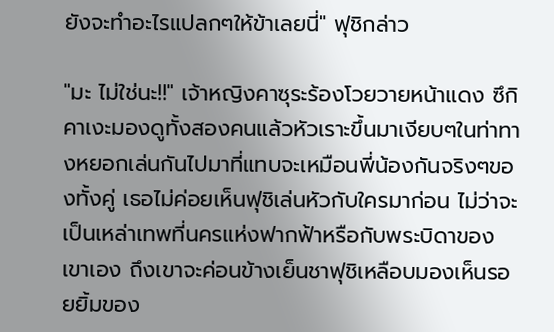ยังจะทำอะไรแปลกๆให้ข้าเลยนี่" ฟุชิกล่าว

"มะ ไม่ใช่นะ!!" เจ้าหญิงคาซุระร้องโวยวายหน้าแดง ซึกิคาเงะมองดูทั้งสองคนแล้วหัวเราะขึ้นมาเงียบๆในท่าทางหยอกเล่นกันไปมาที่แทบจะเหมือนพี่น้องกันจริงๆของทั้งคู่ เธอไม่ค่อยเห็นฟุชิเล่นหัวกับใครมาก่อน ไม่ว่าจะเป็นเหล่าเทพที่นครแห่งฟากฟ้าหรือกับพระบิดาของเขาเอง ถึงเขาจะค่อนข้างเย็นชาฟุชิเหลือบมองเห็นรอยยิ้มของ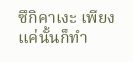ซึกิคาเงะ เพียงแค่นั้นก็ทำ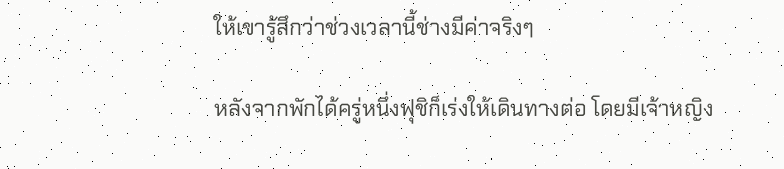ให้เขารู้สึกว่าช่วงเวลานี้ช่างมีค่าจริงๆ

หลังจากพักได้ครู่หนึ่งฟุชิก็เร่งให้เดินทางต่อ โดยมีเจ้าหญิง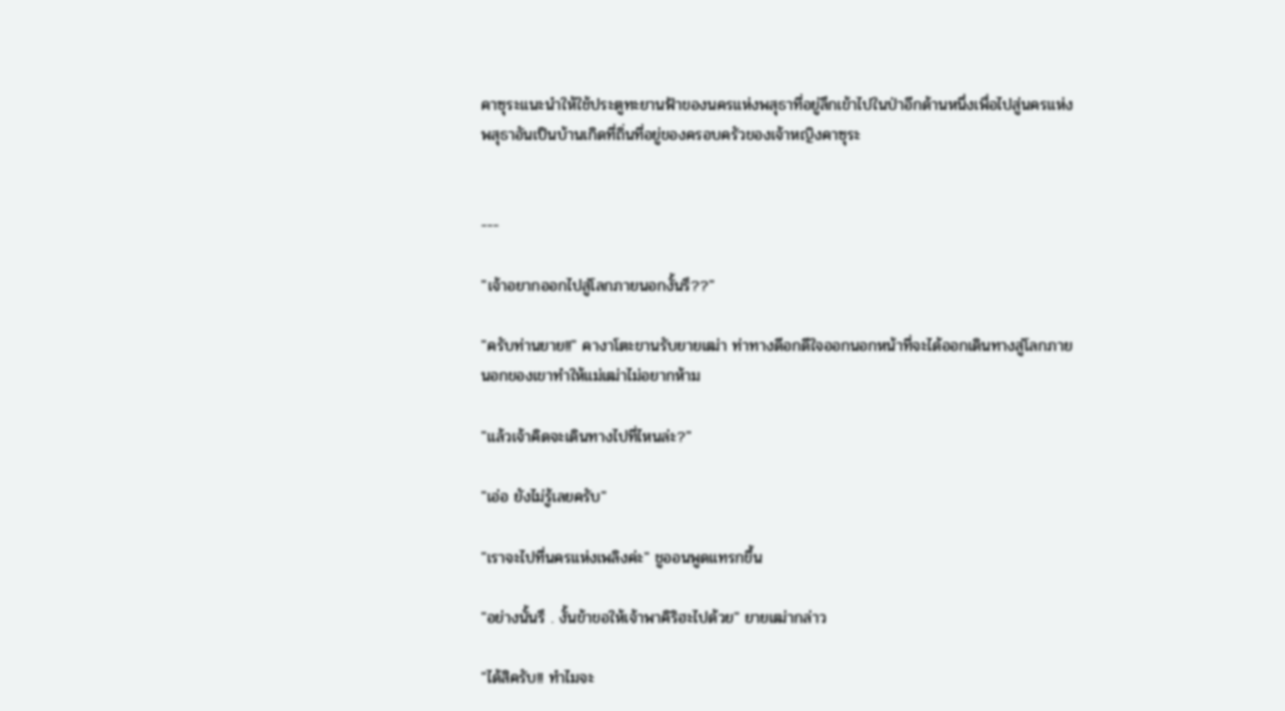คาซุระแนะนำให้ใช้ประตูทะยานฟ้าของนครแห่งพสุธาที่อยู่ลึกเข้าไปในป่าอีกด้านหนึ่งเพื่อไปสู่นครแห่งพสุธาอันเป็นบ้านเกิดที่ถิ่นที่อยู่ของครอบครัวของเจ้าหญิงคาซุระ


---

"เจ้าอยากออกไปสู่โลกภายนอกงั้นรึ??"

"ครับท่านยาย!!" คางาโตะขานรับยายเฒ่า ท่าทางดีอกดีใจออกนอกหน้าที่จะได้ออกเดินทางสู่โลกภายนอกของเขาทำให้แม่เฒ่าไม่อยากห้าม

"แล้วเจ้าคิดจะเดินทางไปที่ไหนล่ะ?"

"เอ่อ ยังไม่รู้เลยครับ"

"เราจะไปที่นครแห่งเพลิงค่ะ" ชูออนพูดแทรกขึ้น

"อย่างนั้นรึ . งั้นข้าขอให้เจ้าพาคิริฮะไปด้วย" ยายเฒ่ากล่าว

"ได้สิครับ!! ทำไมจะ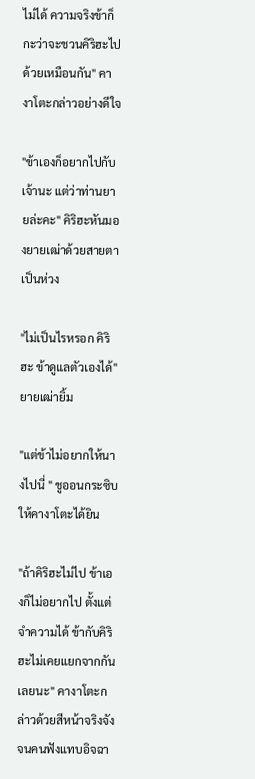ไม่ได้ ความจริงข้าก็กะว่าจะชวนคิริฮะไปด้วยเหมือนกัน" คางาโตะกล่าวอย่างดีใจ

"ข้าเองก็อยากไปกับเจ้านะ แต่ว่าท่านยายล่ะคะ" คิริฮะหันมองยายเฒ่าด้วยสายตาเป็นห่วง

"ไม่เป็นไรหรอก คิริฮะ ข้าดูแลตัวเองได้" ยายเฒ่ายิ้ม

"แต่ข้าไม่อยากให้นางไปนี่ " ชูออนกระซิบให้คางาโตะได้ยิน

"ถ้าคิริฮะไม่ไป ข้าเองก็ไม่อยากไป ตั้งแต่จำความได้ ข้ากับคิริฮะไม่เคยแยกจากกันเลยนะ" คางาโตะกล่าวด้วยสีหน้าจริงจังจนคนฟังแทบอิจฉา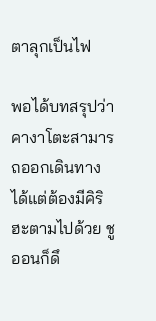ตาลุกเป็นไฟ

พอได้บทสรุปว่าคางาโตะสามารถออกเดินทางได้แต่ต้องมีคิริฮะตามไปด้วย ชูออนก็ดึ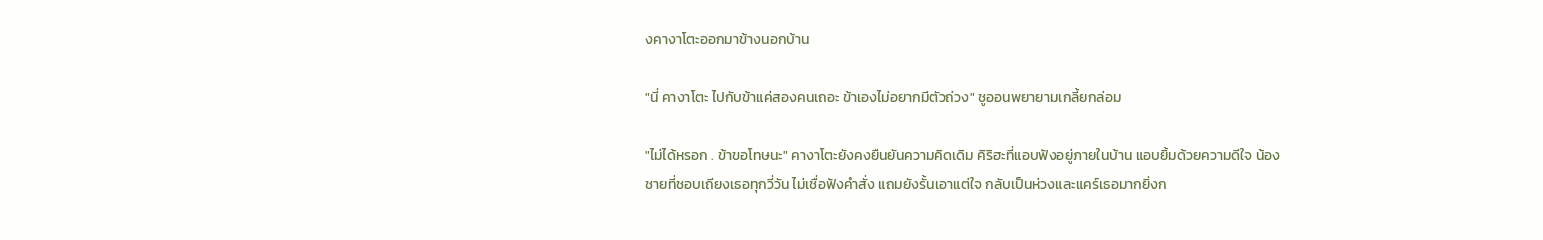งคางาโตะออกมาข้างนอกบ้าน

"นี่ คางาโตะ ไปกับข้าแค่สองคนเถอะ ข้าเองไม่อยากมีตัวถ่วง" ชูออนพยายามเกลี้ยกล่อม

"ไม่ได้หรอก . ข้าขอโทษนะ" คางาโตะยังคงยืนยันความคิดเดิม คิริฮะที่แอบฟังอยู่ภายในบ้าน แอบยิ้มด้วยความดีใจ น้องชายที่ชอบเถียงเธอทุกวี่วัน ไม่เชื่อฟังคำสั่ง แถมยังรั้นเอาแต่ใจ กลับเป็นห่วงและแคร์เธอมากยิ่งก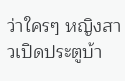ว่าใครๆ หญิงสาวเปิดประตูบ้า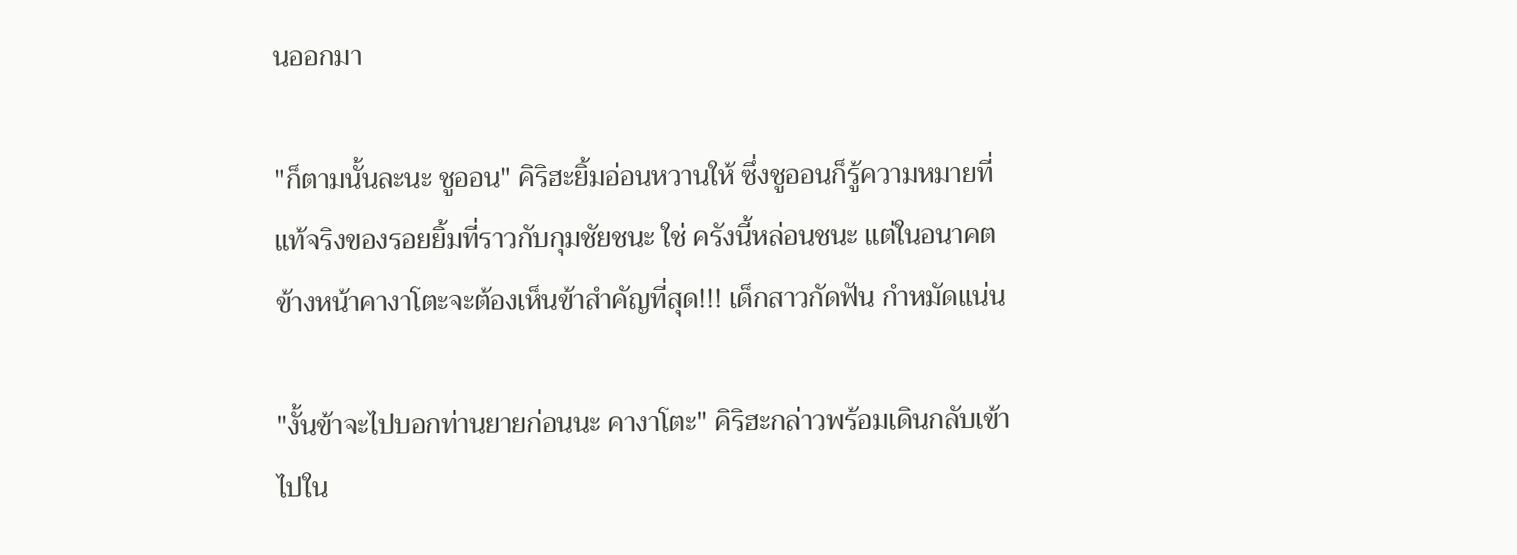นออกมา

"ก็ตามนั้นละนะ ชูออน" คิริฮะยิ้มอ่อนหวานให้ ซึ่งชูออนก็รู้ความหมายที่แท้จริงของรอยยิ้มที่ราวกับกุมชัยชนะ ใช่ ครังนี้หล่อนชนะ แต่ในอนาคตข้างหน้าคางาโตะจะต้องเห็นข้าสำคัญที่สุด!!! เด็กสาวกัดฟัน กำหมัดแน่น

"งั้นข้าจะไปบอกท่านยายก่อนนะ คางาโตะ" คิริฮะกล่าวพร้อมเดินกลับเข้าไปใน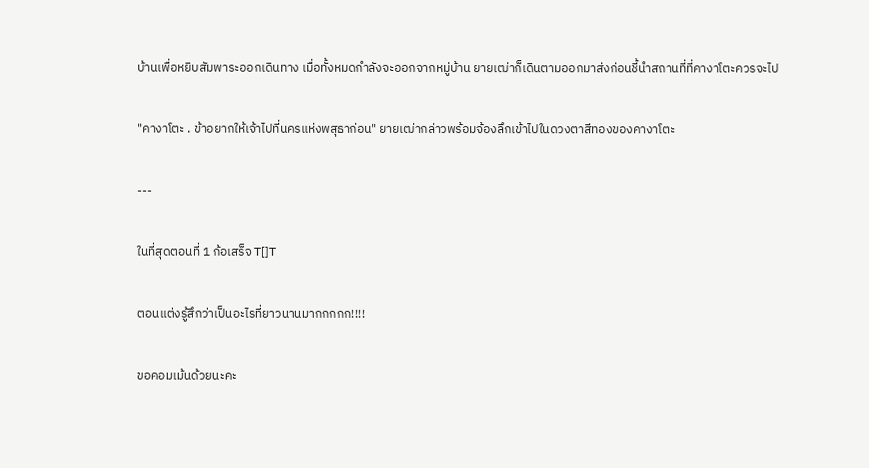บ้านเพื่อหยิบสัมพาระออกเดินทาง เมื่อทั้งหมดกำลังจะออกจากหมู่บ้าน ยายเฒ่าก็เดินตามออกมาส่งก่อนชี้นำสถานที่ที่คางาโตะควรจะไป

"คางาโตะ . ข้าอยากให้เจ้าไปที่นครแห่งพสุธาก่อน" ยายเฒ่ากล่าวพร้อมจ้องลึกเข้าไปในดวงตาสีทองของคางาโตะ

---

ในที่สุดตอนที่ 1 ก้อเสร็จ T[]T

ตอนแต่งรู้สึกว่าเป็นอะไรที่ยาวนานมากกกกก!!!!

ขอคอมเม้นด้วยนะคะ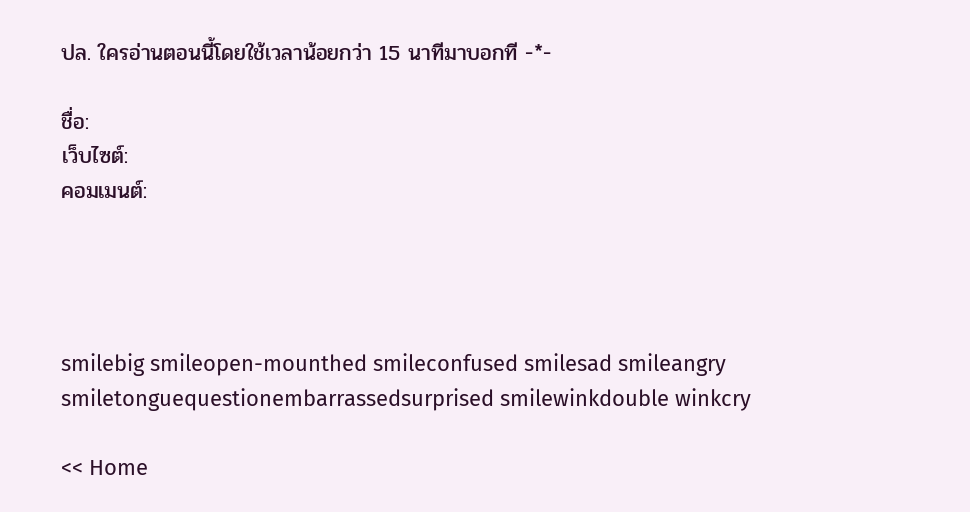ปล. ใครอ่านตอนนี้โดยใช้เวลาน้อยกว่า 15 นาทีมาบอกที -*-

ชื่อ:
เว็บไซต์:
คอมเมนต์:




smilebig smileopen-mounthed smileconfused smilesad smileangry smiletonguequestionembarrassedsurprised smilewinkdouble winkcry

<< Home